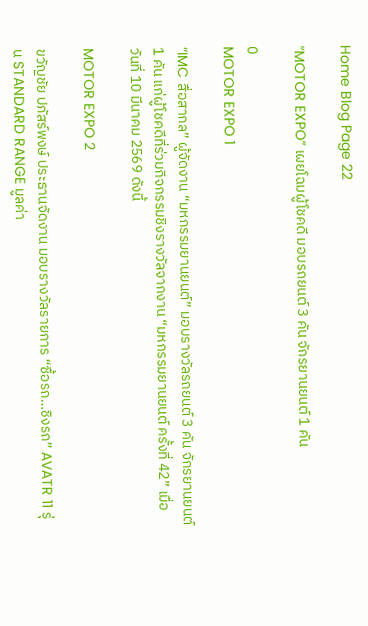Home Blog Page 22

“MOTOR EXPO” เผยโฉมผู้โชคดี มอบรถยนต์ 3 คัน จักรยานยนต์ 1 คัน

0
MOTOR EXPO 1

“IMC สื่อสากล” ผู้จัดงาน “มหกรรมยานยนต์” มอบรางวัลรถยนต์ 3 คัน จักรยานยนต์ 1 คัน แก่ผู้โชคดีที่ร่วมกิจกรรมชิงรางวัลจากงาน “มหกรรมยานยนต์ ครั้งที่ 42” เมื่อวันที่ 10 มีนาคม 2569 ดังนี้

MOTOR EXPO 2

ขวัญชัย ปภัสร์พงษ์ ประธานจัดงาน มอบรางวัลรายการ “ซื้อรถ…ชิงรถ” AVATR 11 รุ่น STANDARD RANGE มูลค่า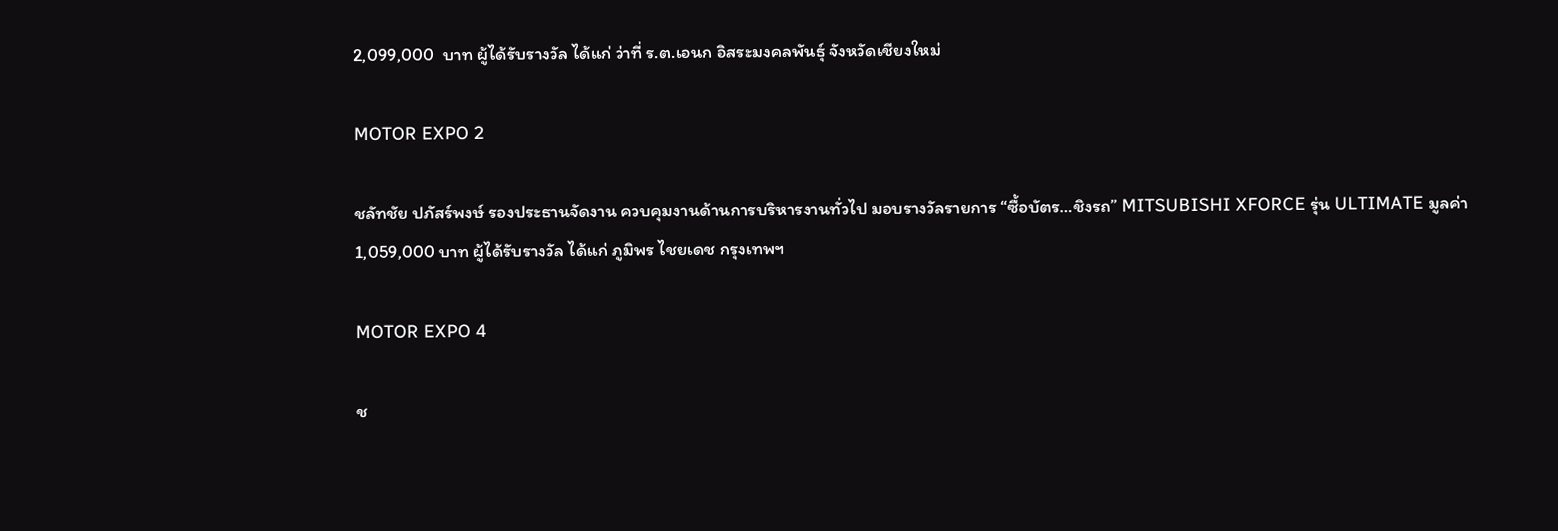2,099,000  บาท ผู้ได้รับรางวัล ได้แก่ ว่าที่ ร.ต.เอนก อิสระมงคลพันธุ์ จังหวัดเชียงใหม่

MOTOR EXPO 2

ชลัทชัย ปภัสร์พงษ์ รองประธานจัดงาน ควบคุมงานด้านการบริหารงานทั่วไป มอบรางวัลรายการ “ซื้อบัตร…ชิงรถ” MITSUBISHI XFORCE รุ่น ULTIMATE มูลค่า 1,059,000 บาท ผู้ได้รับรางวัล ได้แก่ ภูมิพร ไชยเดช กรุงเทพฯ

MOTOR EXPO 4

ช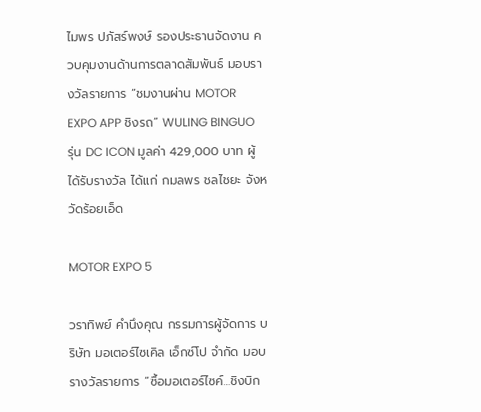ไมพร ปภัสร์พงษ์ รองประธานจัดงาน ควบคุมงานด้านการตลาดสัมพันธ์ มอบรางวัลรายการ “ชมงานผ่าน MOTOR EXPO APP ชิงรถ” WULING BINGUO รุ่น DC ICON มูลค่า 429,000 บาท ผู้ได้รับรางวัล ได้แก่ กมลพร ชลไชยะ จังหวัดร้อยเอ็ด

MOTOR EXPO 5

วราทิพย์ คำนึงคุณ กรรมการผู้จัดการ บริษัท มอเตอร์ไซเคิล เอ็กซ์โป จำกัด มอบรางวัลรายการ “ซื้อมอเตอร์ไซค์…ชิงบิก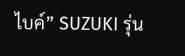ไบค์” SUZUKI รุ่น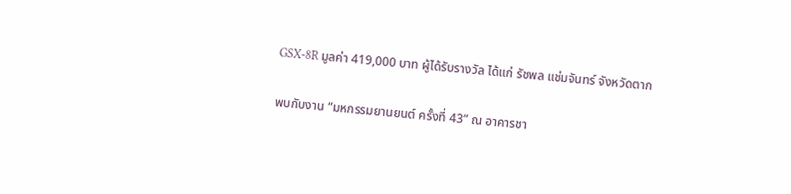GSX-8R มูลค่า 419,000 บาท ผู้ได้รับรางวัล ได้แก่ รัชพล แช่มจันทร์ จังหวัดตาก

พบกับงาน “มหกรรมยานยนต์ ครั้งที่ 43” ณ อาคารชา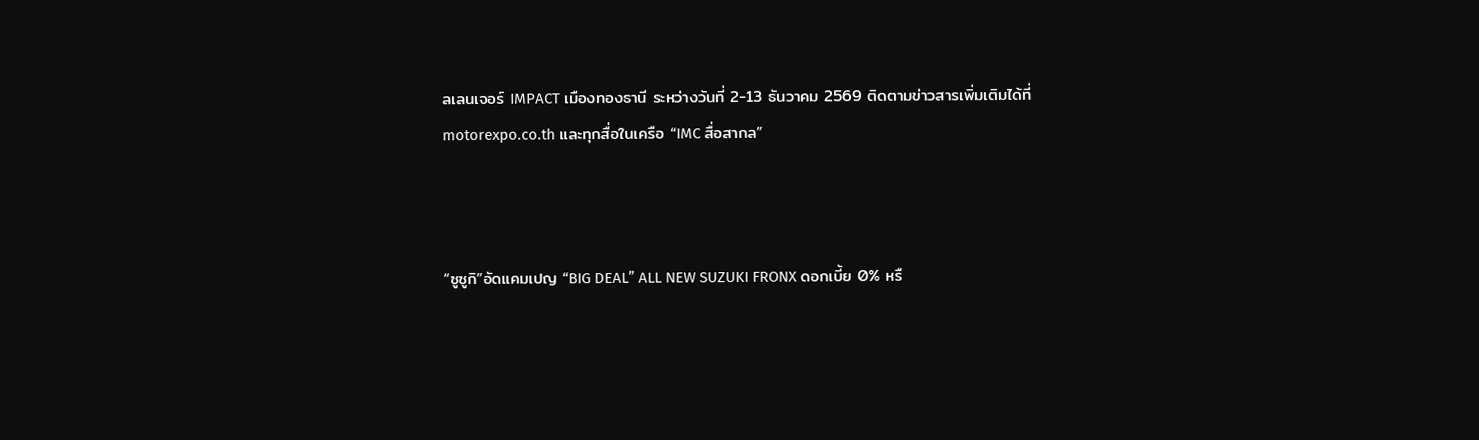ลเลนเจอร์ IMPACT เมืองทองธานี ระหว่างวันที่ 2-13 ธันวาคม 2569 ติดตามข่าวสารเพิ่มเติมได้ที่ motorexpo.co.th และทุกสื่อในเครือ “IMC สื่อสากล”



“ซูซูกิ”อัดแคมเปญ “BIG DEAL” ALL NEW SUZUKI FRONX ดอกเบี้ย 0% หรื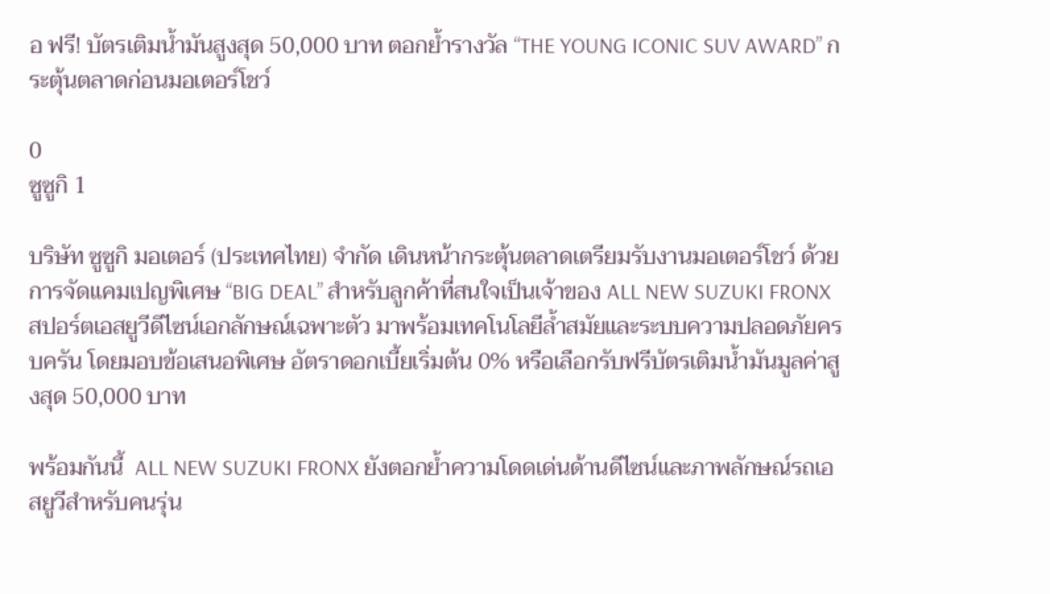อ ฟรี! บัตรเติมน้ำมันสูงสุด 50,000 บาท ตอกย้ำรางวัล “THE YOUNG ICONIC SUV AWARD” กระตุ้นตลาดก่อนมอเตอร์โชว์

0
ซูซูกิ 1

บริษัท ซูซูกิ มอเตอร์ (ประเทศไทย) จำกัด เดินหน้ากระตุ้นตลาดเตรียมรับงานมอเตอร์โชว์ ด้วยการจัดแคมเปญพิเศษ “BIG DEAL” สำหรับลูกค้าที่สนใจเป็นเจ้าของ ALL NEW SUZUKI FRONX สปอร์ตเอสยูวีดีไซน์เอกลักษณ์เฉพาะตัว มาพร้อมเทคโนโลยีล้ำสมัยและระบบความปลอดภัยครบครัน โดยมอบข้อเสนอพิเศษ อัตราดอกเบี้ยเริ่มต้น 0% หรือเลือกรับฟรีบัตรเติมน้ำมันมูลค่าสูงสุด 50,000 บาท

พร้อมกันนี้  ALL NEW SUZUKI FRONX ยังตอกย้ำความโดดเด่นด้านดีไซน์และภาพลักษณ์รถเอสยูวีสำหรับคนรุ่น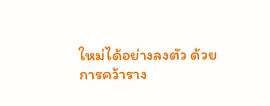ใหม่ได้อย่างลงตัว ด้วยการคว้าราง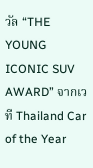วัล “THE YOUNG ICONIC SUV AWARD” จากเวที Thailand Car of the Year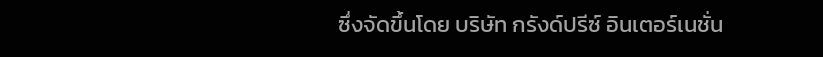ซึ่งจัดขึ้นโดย บริษัท กรังด์ปรีซ์ อินเตอร์เนชั่น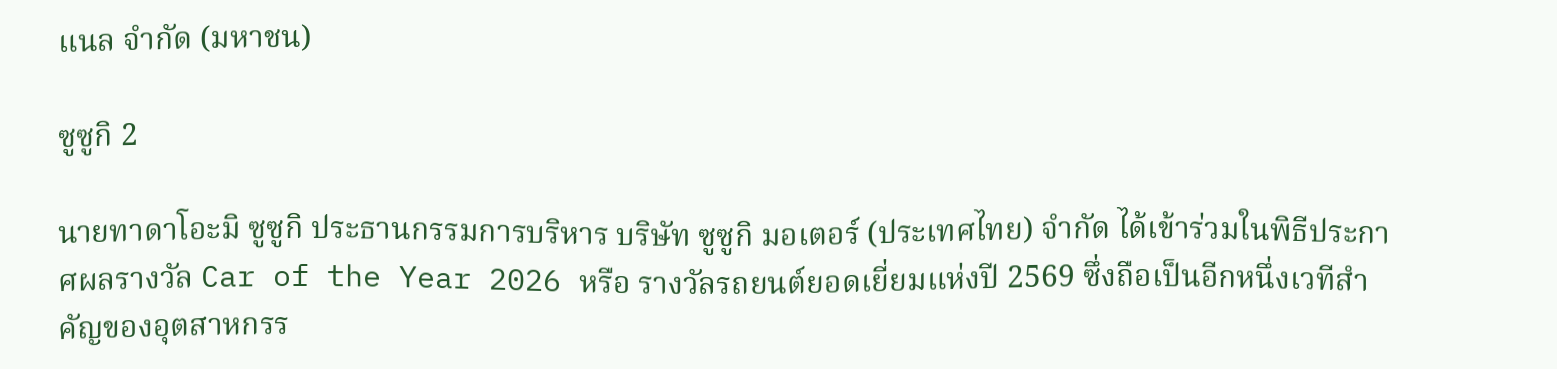แนล จำกัด (มหาชน)

ซูซูกิ 2

นายทาดาโอะมิ ซูซูกิ ประธานกรรมการบริหาร บริษัท ซูซูกิ มอเตอร์ (ประเทศไทย) จำกัด ได้เข้าร่วมในพิธีประกาศผลรางวัล Car of the Year 2026 หรือ รางวัลรถยนต์ยอดเยี่ยมแห่งปี 2569 ซึ่งถือเป็นอีกหนึ่งเวทีสำคัญของอุตสาหกรร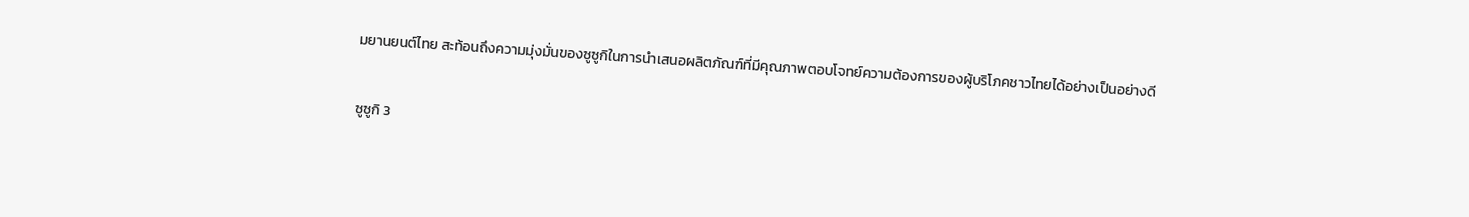มยานยนต์ไทย สะท้อนถึงความมุ่งมั่นของซูซูกิในการนำเสนอผลิตภัณฑ์ที่มีคุณภาพตอบโจทย์ความต้องการของผู้บริโภคชาวไทยได้อย่างเป็นอย่างดี

ซูซูกิ 3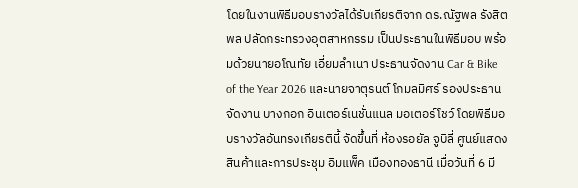โดยในงานพิธีมอบรางวัลได้รับเกียรติจาก ดร.ณัฐพล รังสิตพล ปลัดกระทรวงอุตสาหกรรม เป็นประธานในพิธีมอบ พร้อมด้วยนายอโณทัย เอี่ยมลำเนา ประธานจัดงาน Car & Bike of the Year 2026 และนายจาตุรนต์ โกมลมิศร์ รองประธานจัดงาน บางกอก อินเตอร์เนชั่นแนล มอเตอร์โชว์ โดยพิธีมอบรางวัลอันทรงเกียรตินี้ จัดขึ้นที่ ห้องรอยัล จูบิลี่ ศูนย์แสดงสินค้าและการประชุม อิมแพ็ค เมืองทองธานี เมื่อวันที่ 6 มี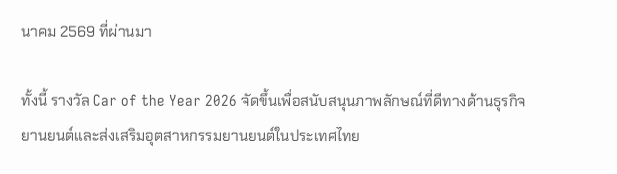นาคม 2569 ที่ผ่านมา

ทั้งนี้ รางวัล Car of the Year 2026 จัดขึ้นเพื่อสนับสนุนภาพลักษณ์ที่ดีทางด้านธุรกิจยานยนต์และส่งเสริมอุตสาหกรรมยานยนต์ในประเทศไทย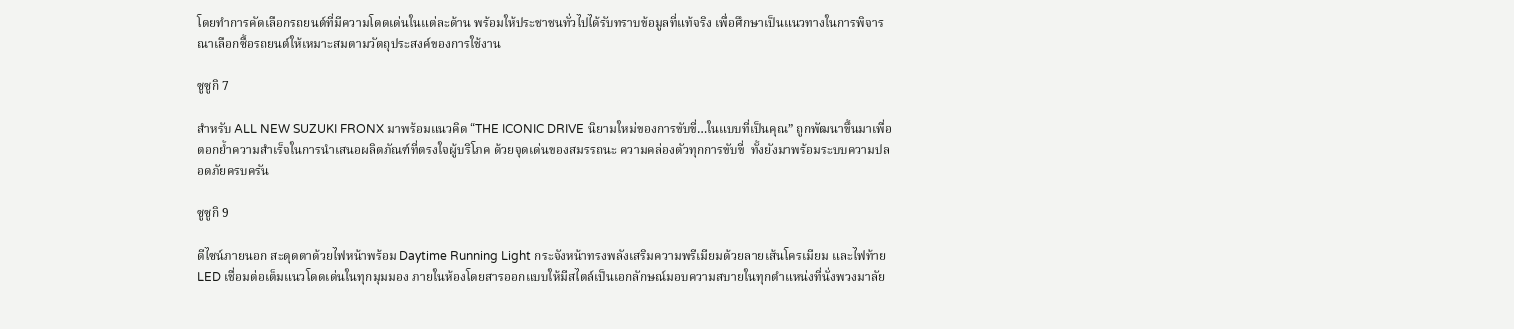โดยทำการคัดเลือกรถยนต์ที่มีความโดดเด่นในแต่ละด้าน พร้อมให้ประชาชนทั่วไปได้รับทราบข้อมูลที่แท้จริง เพื่อศึกษาเป็นแนวทางในการพิจารณาเลือกซื้อรถยนต์ให้เหมาะสมตามวัตถุประสงค์ของการใช้งาน

ซูซูกิ 7

สำหรับ ALL NEW SUZUKI FRONX มาพร้อมแนวคิด “THE ICONIC DRIVE นิยามใหม่ของการขับขี่…ในแบบที่เป็นคุณ” ถูกพัฒนาขึ้นมาเพื่อตอกย้ำความสำเร็จในการนำเสนอผลิตภัณฑ์ที่ตรงใจผู้บริโภค ด้วยจุดเด่นของสมรรถนะ ความคล่องตัวทุกการขับขี่  ทั้งยังมาพร้อมระบบความปลอดภัยครบครัน

ซูซูกิ 9

ดีไซน์ภายนอก สะดุดตาด้วยไฟหน้าพร้อม Daytime Running Light กระจังหน้าทรงพลังเสริมความพรีเมียมด้วยลายเส้นโครเมียม และไฟท้าย LED เชื่อมต่อเต็มแนวโดดเด่นในทุกมุมมอง ภายในห้องโดยสารออกแบบให้มีสไตล์เป็นเอกลักษณ์มอบความสบายในทุกตำแหน่งที่นั่งพวงมาลัย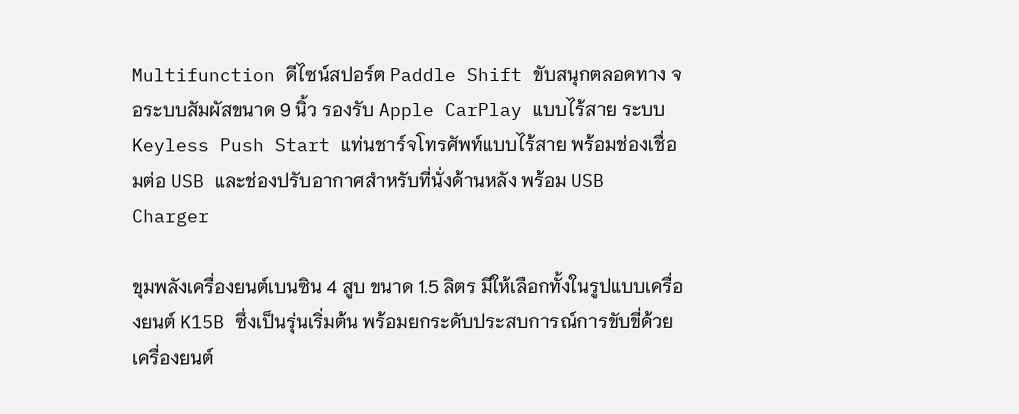Multifunction ดีไซน์สปอร์ต Paddle Shift ขับสนุกตลอดทาง จอระบบสัมผัสขนาด 9 นิ้ว รองรับ Apple CarPlay แบบไร้สาย ระบบ Keyless Push Start แท่นชาร์จโทรศัพท์แบบไร้สาย พร้อมช่องเชื่อมต่อ USB และช่องปรับอากาศสำหรับที่นั่งด้านหลัง พร้อม USB Charger

ขุมพลังเครื่องยนต์เบนซิน 4 สูบ ขนาด 1.5 ลิตร มีให้เลือกทั้งในรูปแบบเครื่องยนต์ K15B ซึ่งเป็นรุ่นเริ่มต้น พร้อมยกระดับประสบการณ์การขับขี่ด้วยเครื่องยนต์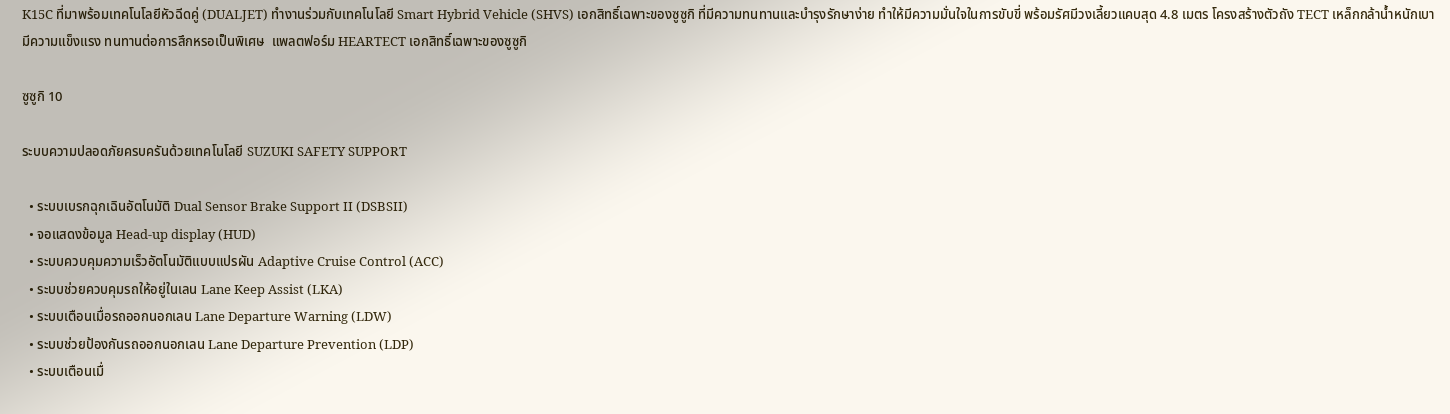K15C ที่มาพร้อมเทคโนโลยีหัวฉีดคู่ (DUALJET) ทำงานร่วมกับเทคโนโลยี Smart Hybrid Vehicle (SHVS) เอกสิทธิ์เฉพาะของซูซูกิ ที่มีความทนทานและบำรุงรักษาง่าย ทำให้มีความมั่นใจในการขับขี่ พร้อมรัศมีวงเลี้ยวแคบสุด 4.8 เมตร โครงสร้างตัวถัง TECT เหล็กกล้าน้ำหนักเบา มีความแข็งแรง ทนทานต่อการสึกหรอเป็นพิเศษ  แพลตฟอร์ม HEARTECT เอกสิทธิ์เฉพาะของซูซูกิ

ซูซูกิ 10

ระบบความปลอดภัยครบครันด้วยเทคโนโลยี SUZUKI SAFETY SUPPORT

  • ระบบเบรกฉุกเฉินอัตโนมัติ Dual Sensor Brake Support II (DSBSII)
  • จอแสดงข้อมูล Head-up display (HUD)
  • ระบบควบคุมความเร็วอัตโนมัติแบบแปรผัน Adaptive Cruise Control (ACC)
  • ระบบช่วยควบคุมรถให้อยู่ในเลน Lane Keep Assist (LKA)
  • ระบบเตือนเมื่อรถออกนอกเลน Lane Departure Warning (LDW)
  • ระบบช่วยป้องกันรถออกนอกเลน Lane Departure Prevention (LDP)
  • ระบบเตือนเมื่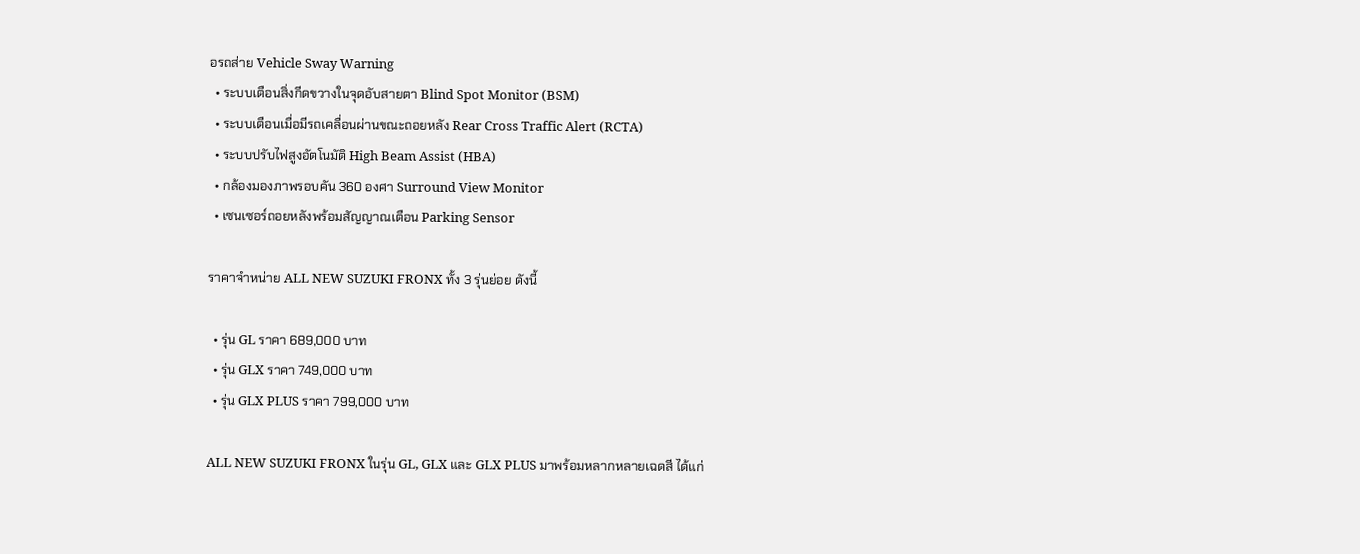อรถส่าย Vehicle Sway Warning
  • ระบบเตือนสิ่งกีดขวางในจุดอับสายตา Blind Spot Monitor (BSM)
  • ระบบเตือนเมื่อมีรถเคลื่อนผ่านขณะถอยหลัง Rear Cross Traffic Alert (RCTA)
  • ระบบปรับไฟสูงอัตโนมัติ High Beam Assist (HBA)
  • กล้องมองภาพรอบคัน 360 องศา Surround View Monitor
  • เซนเซอร์ถอยหลังพร้อมสัญญาณเตือน Parking Sensor

ราคาจำหน่าย ALL NEW SUZUKI FRONX ทั้ง 3 รุ่นย่อย ดังนี้

  • รุ่น GL ราคา 689,000 บาท
  • รุ่น GLX ราคา 749,000 บาท
  • รุ่น GLX PLUS ราคา 799,000 บาท

ALL NEW SUZUKI FRONX ในรุ่น GL, GLX และ GLX PLUS มาพร้อมหลากหลายเฉดสี ได้แก่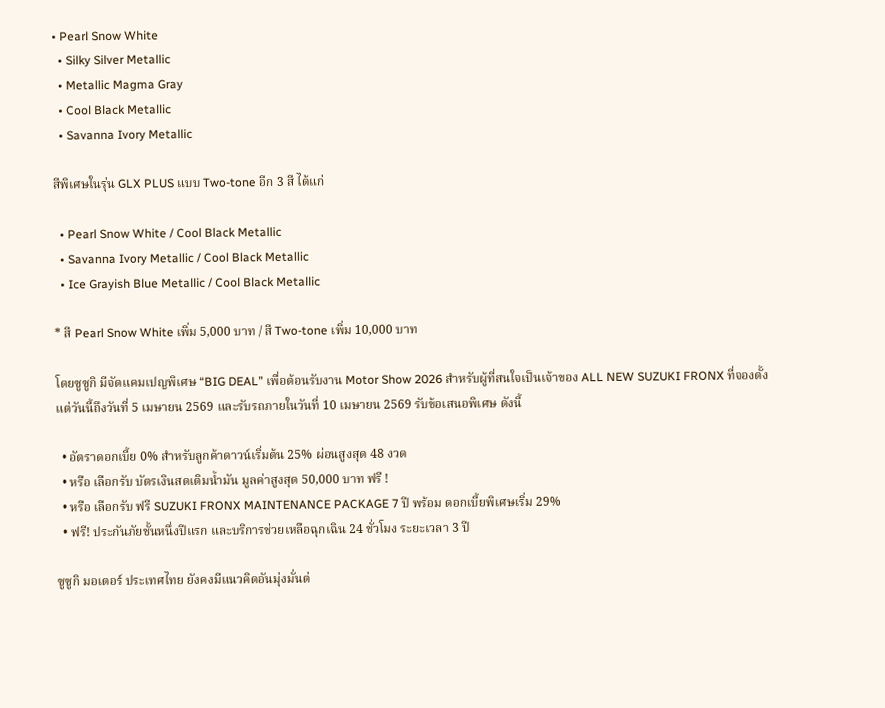• Pearl Snow White
  • Silky Silver Metallic
  • Metallic Magma Gray
  • Cool Black Metallic
  • Savanna Ivory Metallic

สีพิเศษในรุ่น GLX PLUS แบบ Two-tone อีก 3 สี ได้แก่

  • Pearl Snow White / Cool Black Metallic
  • Savanna Ivory Metallic / Cool Black Metallic
  • Ice Grayish Blue Metallic / Cool Black Metallic

* สี Pearl Snow White เพิ่ม 5,000 บาท / สี Two-tone เพิ่ม 10,000 บาท

โดยซูซูกิ มีจัดแคมเปญพิเศษ “BIG DEAL” เพื่อต้อนรับงาน Motor Show 2026 สำหรับผู้ที่สนใจเป็นเจ้าของ ALL NEW SUZUKI FRONX ที่จองตั้งแต่วันนี้ถึงวันที่ 5 เมษายน 2569 และรับรถภายในวันที่ 10 เมษายน 2569 รับข้อเสนอพิเศษ ดังนี้

  • อัตราดอกเบี้ย 0% สําหรับลูกค้าดาวน์เริ่มต้น 25% ผ่อนสูงสุด 48 งวด
  • หรือ เลือกรับ บัตรเงินสดเติมน้ำมัน มูลค่าสูงสุด 50,000 บาท ฟรี !
  • หรือ เลือกรับ ฟรี SUZUKI FRONX MAINTENANCE PACKAGE 7 ปี พร้อม ดอกเบี้ยพิเศษเริ่ม 29%
  • ฟรี! ประกันภัยชั้นหนึ่งปีแรก และบริการช่วยเหลือฉุกเฉิน 24 ชั่วโมง ระยะเวลา 3 ปี

ซูซูกิ มอเตอร์ ประเทศไทย ยังคงมีแนวคิดอันมุ่งมั่นต่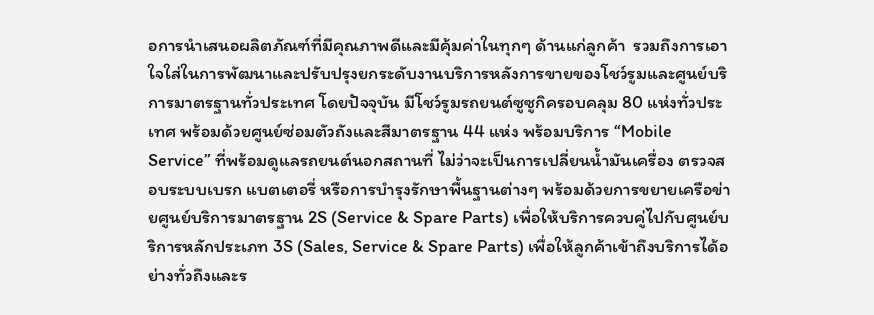อการนำเสนอผลิตภัณฑ์ที่มีคุณภาพดีและมีคุ้มค่าในทุกๆ ด้านแก่ลูกค้า  รวมถึงการเอาใจใส่ในการพัฒนาและปรับปรุงยกระดับงานบริการหลังการขายของโชว์รูมและศูนย์บริการมาตรฐานทั่วประเทศ โดยปัจจุบัน มีโชว์รูมรถยนต์ซูซูกิครอบคลุม 80 แห่งทั่วประเทศ พร้อมด้วยศูนย์ซ่อมตัวถังและสีมาตรฐาน 44 แห่ง พร้อมบริการ “Mobile Service” ที่พร้อมดูแลรถยนต์นอกสถานที่ ไม่ว่าจะเป็นการเปลี่ยนน้ำมันเครื่อง ตรวจสอบระบบเบรก แบตเตอรี่ หรือการบำรุงรักษาพื้นฐานต่างๆ พร้อมด้วยการขยายเครือข่ายศูนย์บริการมาตรฐาน 2S (Service & Spare Parts) เพื่อให้บริการควบคู่ไปกับศูนย์บริการหลักประเภท 3S (Sales, Service & Spare Parts) เพื่อให้ลูกค้าเข้าถึงบริการได้อย่างทั่วถึงและร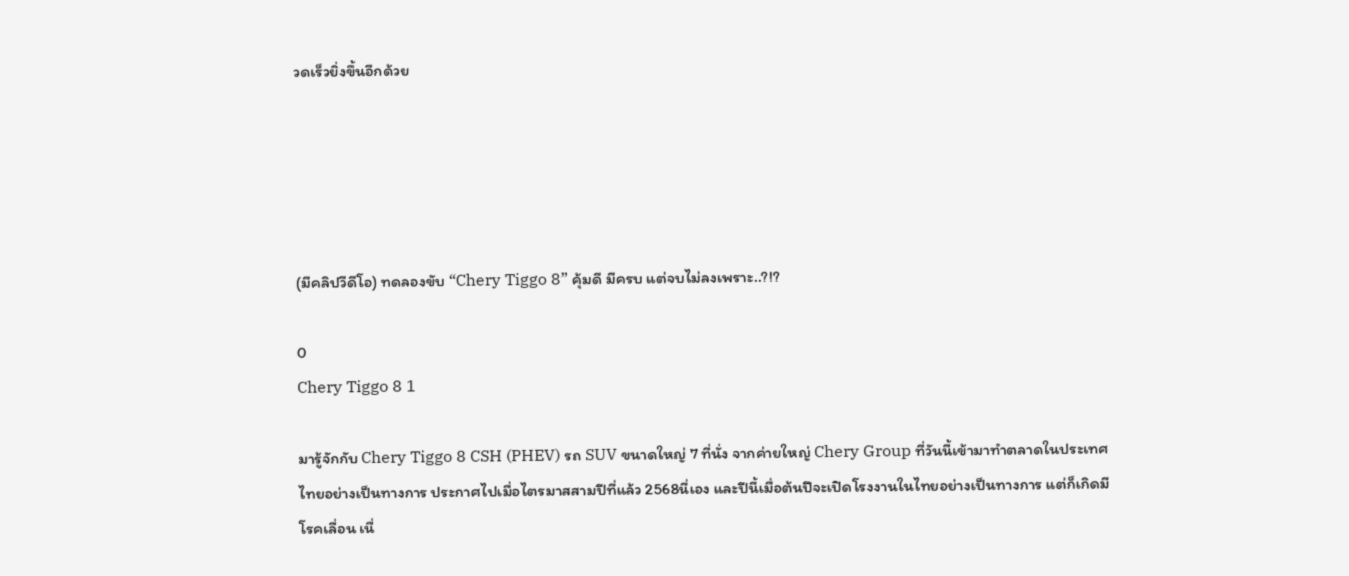วดเร็วยิ่งขึ้นอีกด้วย





(มีคลิปวีดีโอ) ทดลองขับ “Chery Tiggo 8” คุ้มดี มีครบ แต่จบไม่ลงเพราะ..?!?

0
Chery Tiggo 8 1

มารู้จักกับ Chery Tiggo 8 CSH (PHEV) รถ SUV ขนาดใหญ่ 7 ที่นั่ง จากค่ายใหญ่ Chery Group ที่วันนี้เข้ามาทำตลาดในประเทศไทยอย่างเป็นทางการ ประกาศไปเมื่อไตรมาสสามปีที่แล้ว 2568นี่เอง และปีนี้เมื่อต้นปีจะเปิดโรงงานในไทยอย่างเป็นทางการ แต่ก็เกิดมีโรคเลื่อน เนื่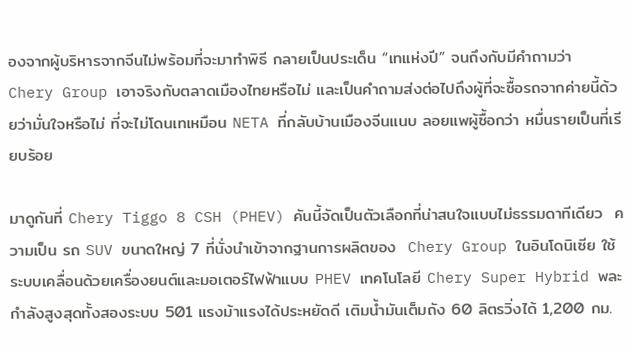องจากผู้บริหารจากจีนไม่พร้อมที่จะมาทำพิธี กลายเป็นประเด็น “เทแห่งปี” จนถึงกับมีคำถามว่า  Chery Group เอาจริงกับตลาดเมืองไทยหรือไม่ และเป็นคำถามส่งต่อไปถึงผู้ที่จะซื้อรถจากค่ายนี้ด้วยว่ามั่นใจหรือไม่ ที่จะไม่โดนเทเหมือน NETA ที่กลับบ้านเมืองจีนแนบ ลอยแพผู้ซื้อกว่า หมื่นรายเป็นที่เรียบร้อย

มาดูกันที่ Chery Tiggo 8 CSH (PHEV) คันนี้จัดเป็นตัวเลือกที่น่าสนใจแบบไม่ธรรมดาทีเดียว  ความเป็น รถ SUV ขนาดใหญ่ 7 ที่นั่งนำเข้าจากฐานการผลิตของ  Chery Group ในอินโดนิเซีย ใช้ระบบเคลื่อนด้วยเครื่องยนต์และมอเตอร์ไฟฟ้าแบบ PHEV เทคโนโลยี Chery Super Hybrid พละกำลังสูงสุดทั้งสองระบบ 501 แรงม้าแรงได้ประหยัดดี เติมน้ำมันเต็มถัง 60 ลิตรวิ่งได้ 1,200 กม.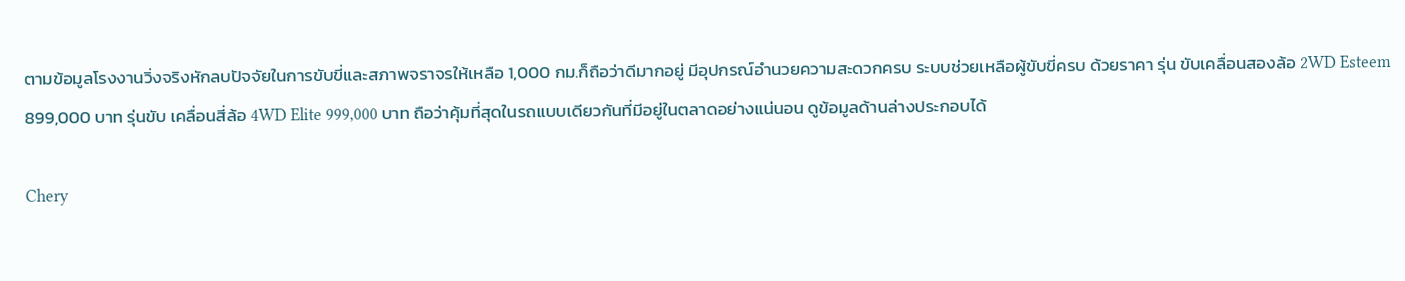ตามข้อมูลโรงงานวิ่งจริงหักลบปัจจัยในการขับขี่และสภาพจราจรให้เหลือ 1,000 กม.ก็ถือว่าดีมากอยู่ มีอุปกรณ์อำนวยความสะดวกครบ ระบบช่วยเหลือผู้ขับขี่ครบ ด้วยราคา รุ่น ขับเคลื่อนสองล้อ 2WD Esteem 899,000 บาท รุ่นขับ เคลื่อนสี่ล้อ 4WD Elite 999,000 บาท ถือว่าคุ้มที่สุดในรถแบบเดียวกันที่มีอยู่ในตลาดอย่างแน่นอน ดูข้อมูลด้านล่างประกอบได้

Chery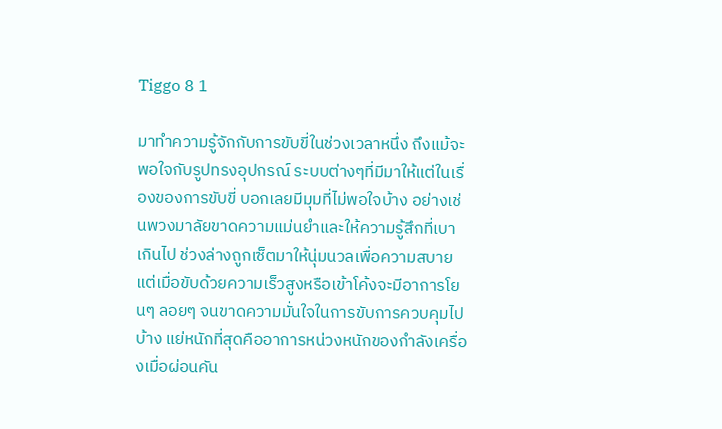Tiggo 8 1

มาทำความรู้จักกับการขับขี่ในช่วงเวลาหนึ่ง ถึงแม้จะพอใจกับรูปทรงอุปกรณ์ ระบบต่างๆที่มีมาให้แต่ในเรื่องของการขับขี่ บอกเลยมีมุมที่ไม่พอใจบ้าง อย่างเช่นพวงมาลัยขาดความแม่นยำและให้ความรู้สึกที่เบาเกินไป ช่วงล่างถูกเซ็ตมาให้นุ่มนวลเพื่อความสบาย แต่เมื่อขับด้วยความเร็วสูงหรือเข้าโค้งจะมีอาการโยนๆ ลอยๆ จนขาดความมั่นใจในการขับการควบคุมไปบ้าง แย่หนักที่สุดคืออาการหน่วงหนักของกำลังเครื่องเมื่อผ่อนคัน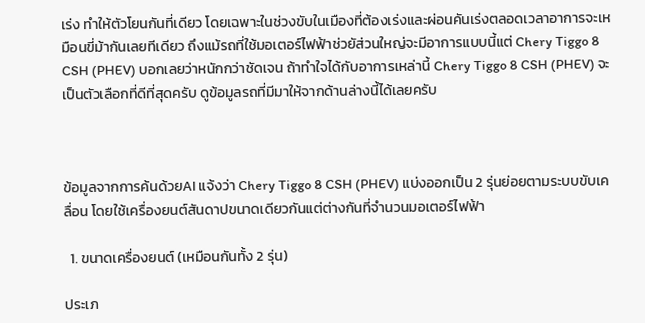เร่ง ทำให้ตัวโยนกันที่เดียว โดยเฉพาะในช่วงขับในเมืองที่ต้องเร่งและผ่อนคันเร่งตลอดเวลาอาการจะเหมือนขี่ม้ากันเลยทีเดียว ถึงแม้รถที่ใช้มอเตอร์ไฟฟ้าช่วยัส่วนใหญ่จะมีอาการแบบนี้แต่ Chery Tiggo 8 CSH (PHEV) บอกเลยว่าหนักกว่าชัดเจน ถ้าทำใจได้กับอาการเหล่านี้ Chery Tiggo 8 CSH (PHEV) จะเป็นตัวเลือกที่ดีที่สุดครับ ดูข้อมูลรถที่มีมาให้จากด้านล่างนี้ได้เลยครับ



ข้อมูลจากการค้นด้วยAI แจ้งว่า Chery Tiggo 8 CSH (PHEV) แบ่งออกเป็น 2 รุ่นย่อยตามระบบขับเคลื่อน โดยใช้เครื่องยนต์สันดาปขนาดเดียวกันแต่ต่างกันที่จำนวนมอเตอร์ไฟฟ้า

  1. ขนาดเครื่องยนต์ (เหมือนกันทั้ง 2 รุ่น)

ประเภ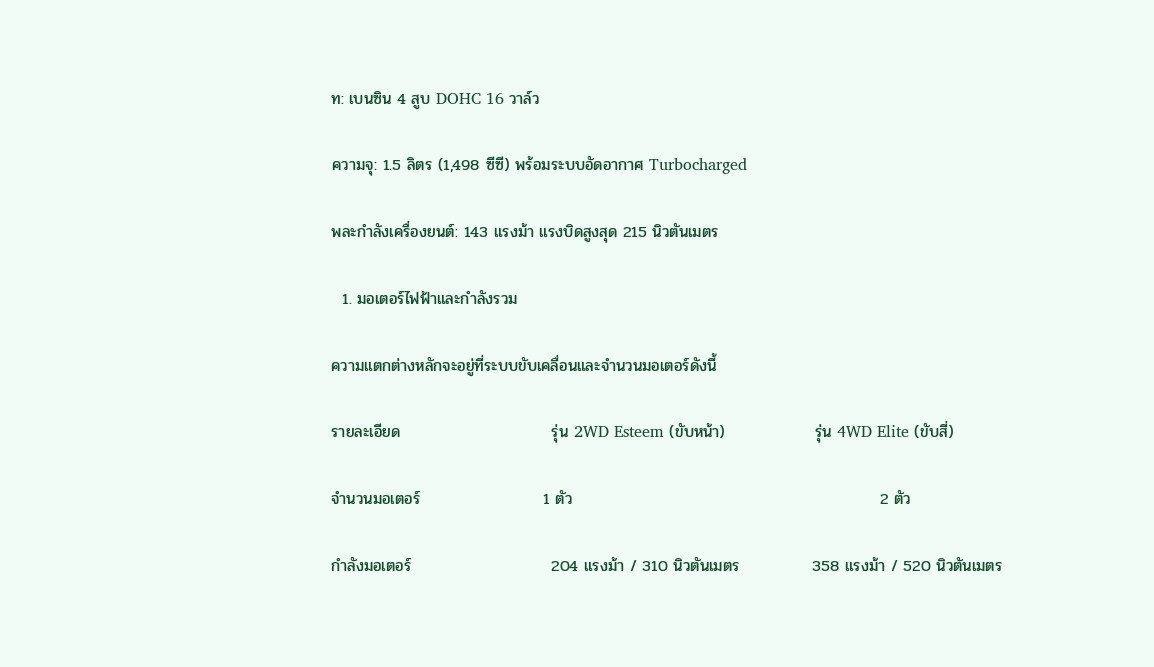ท: เบนซิน 4 สูบ DOHC 16 วาล์ว

ความจุ: 1.5 ลิตร (1,498 ซีซี) พร้อมระบบอัดอากาศ Turbocharged

พละกำลังเครื่องยนต์: 143 แรงม้า แรงบิดสูงสุด 215 นิวตันเมตร

  1. มอเตอร์ไฟฟ้าและกำลังรวม

ความแตกต่างหลักจะอยู่ที่ระบบขับเคลื่อนและจำนวนมอเตอร์ดังนี้

รายละเอียด                           รุ่น 2WD Esteem (ขับหน้า)                รุ่น 4WD Elite (ขับสี่)

จำนวนมอเตอร์                      1 ตัว                                                       2 ตัว

กำลังมอเตอร์                         204 แรงม้า / 310 นิวตันเมตร             358 แรงม้า / 520 นิวตันเมตร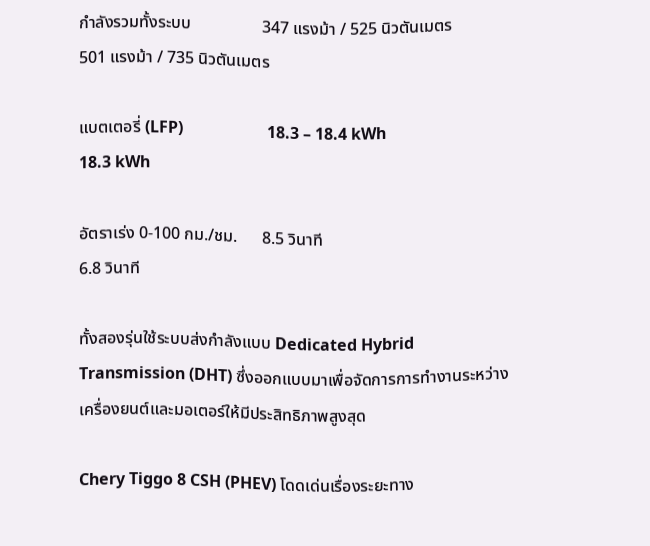กำลังรวมทั้งระบบ                 347 แรงม้า / 525 นิวตันเมตร             501 แรงม้า / 735 นิวตันเมตร

แบตเตอรี่ (LFP)                     18.3 – 18.4 kWh                                18.3 kWh

อัตราเร่ง 0-100 กม./ชม.      8.5 วินาที                                               6.8 วินาที

ทั้งสองรุ่นใช้ระบบส่งกำลังแบบ Dedicated Hybrid Transmission (DHT) ซึ่งออกแบบมาเพื่อจัดการการทำงานระหว่างเครื่องยนต์และมอเตอร์ให้มีประสิทธิภาพสูงสุด

Chery Tiggo 8 CSH (PHEV) โดดเด่นเรื่องระยะทาง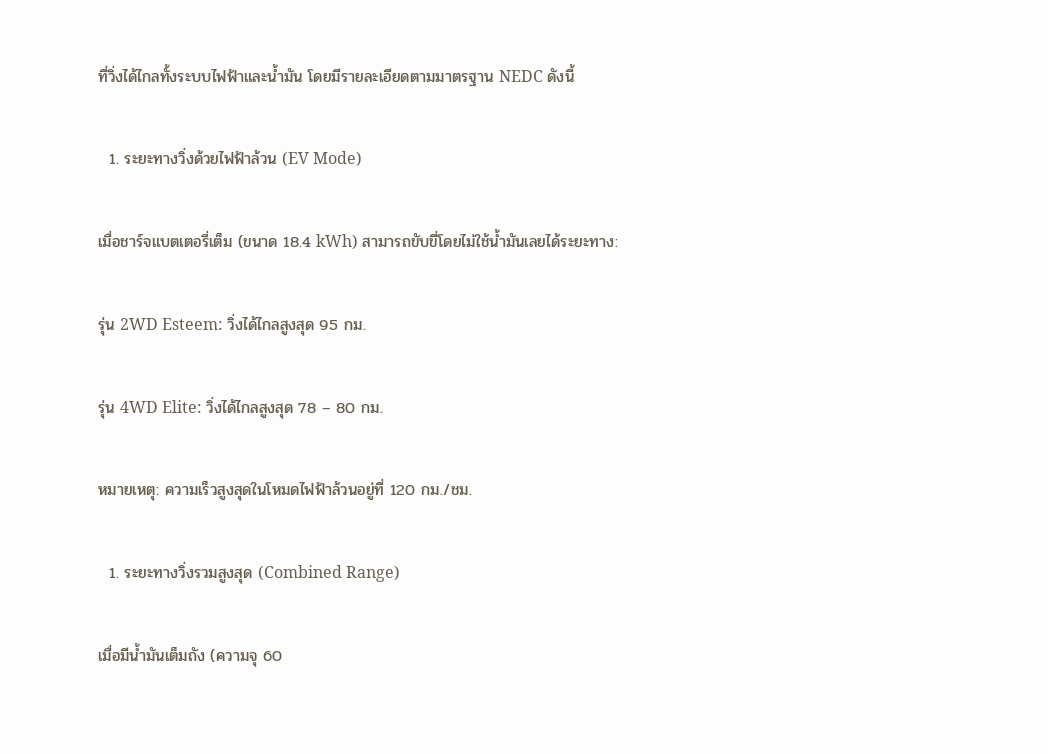ที่วิ่งได้ไกลทั้งระบบไฟฟ้าและน้ำมัน โดยมีรายละเอียดตามมาตรฐาน NEDC ดังนี้

  1. ระยะทางวิ่งด้วยไฟฟ้าล้วน (EV Mode)

เมื่อชาร์จแบตเตอรี่เต็ม (ขนาด 18.4 kWh) สามารถขับขี่โดยไม่ใช้น้ำมันเลยได้ระยะทาง:

รุ่น 2WD Esteem: วิ่งได้ไกลสูงสุด 95 กม.

รุ่น 4WD Elite: วิ่งได้ไกลสูงสุด 78 – 80 กม.

หมายเหตุ: ความเร็วสูงสุดในโหมดไฟฟ้าล้วนอยู่ที่ 120 กม./ชม.

  1. ระยะทางวิ่งรวมสูงสุด (Combined Range)

เมื่อมีน้ำมันเต็มถัง (ความจุ 60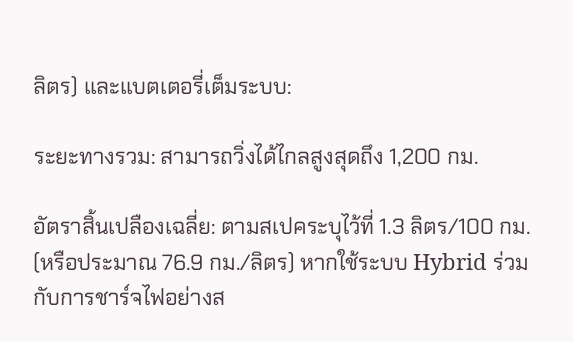ลิตร) และแบตเตอรี่เต็มระบบ:

ระยะทางรวม: สามารถวิ่งได้ไกลสูงสุดถึง 1,200 กม.

อัตราสิ้นเปลืองเฉลี่ย: ตามสเปคระบุไว้ที่ 1.3 ลิตร/100 กม. (หรือประมาณ 76.9 กม./ลิตร) หากใช้ระบบ Hybrid ร่วมกับการชาร์จไฟอย่างส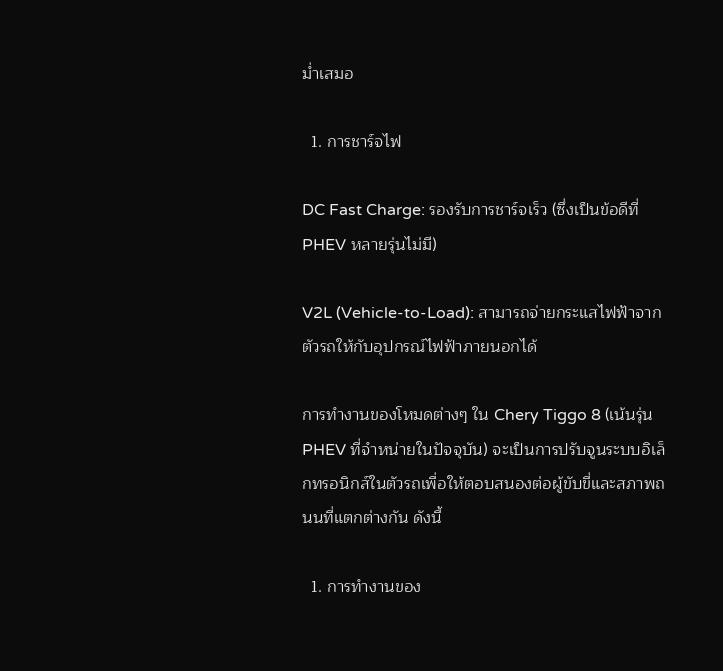ม่ำเสมอ

  1. การชาร์จไฟ

DC Fast Charge: รองรับการชาร์จเร็ว (ซึ่งเป็นข้อดีที่ PHEV หลายรุ่นไม่มี)

V2L (Vehicle-to-Load): สามารถจ่ายกระแสไฟฟ้าจากตัวรถให้กับอุปกรณ์ไฟฟ้าภายนอกได้

การทำงานของโหมดต่างๆ ใน Chery Tiggo 8 (เน้นรุ่น PHEV ที่จำหน่ายในปัจจุบัน) จะเป็นการปรับจูนระบบอิเล็กทรอนิกส์ในตัวรถเพื่อให้ตอบสนองต่อผู้ขับขี่และสภาพถนนที่แตกต่างกัน ดังนี้

  1. การทำงานของ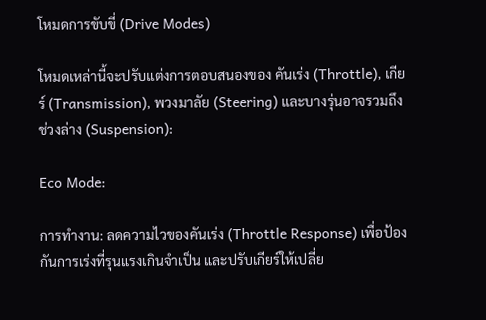โหมดการขับขี่ (Drive Modes)

โหมดเหล่านี้จะปรับแต่งการตอบสนองของ คันเร่ง (Throttle), เกียร์ (Transmission), พวงมาลัย (Steering) และบางรุ่นอาจรวมถึง ช่วงล่าง (Suspension):

Eco Mode:

การทำงาน: ลดความไวของคันเร่ง (Throttle Response) เพื่อป้องกันการเร่งที่รุนแรงเกินจำเป็น และปรับเกียร์ให้เปลี่ย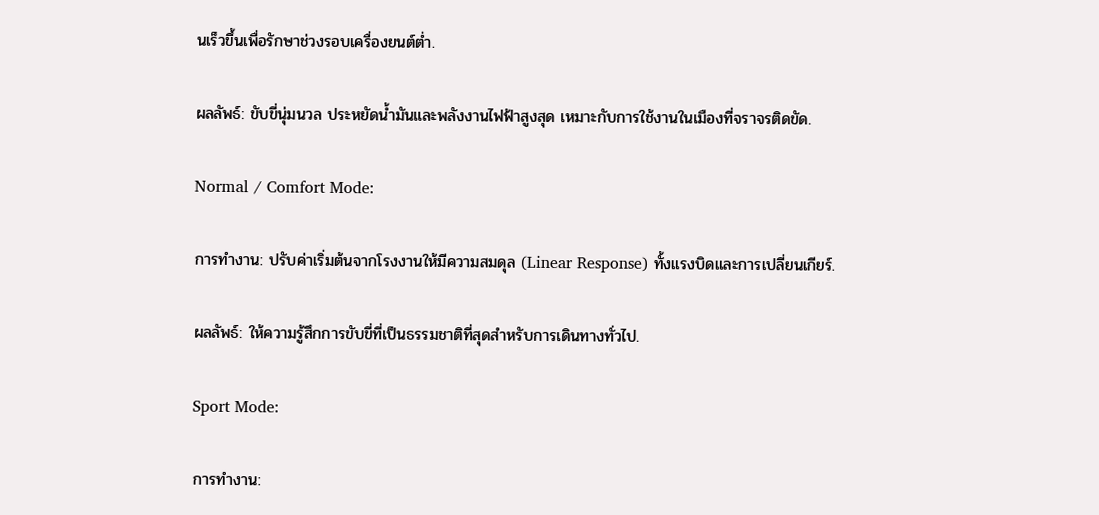นเร็วขึ้นเพื่อรักษาช่วงรอบเครื่องยนต์ต่ำ.

ผลลัพธ์: ขับขี่นุ่มนวล ประหยัดน้ำมันและพลังงานไฟฟ้าสูงสุด เหมาะกับการใช้งานในเมืองที่จราจรติดขัด.

Normal / Comfort Mode:

การทำงาน: ปรับค่าเริ่มต้นจากโรงงานให้มีความสมดุล (Linear Response) ทั้งแรงบิดและการเปลี่ยนเกียร์.

ผลลัพธ์: ให้ความรู้สึกการขับขี่ที่เป็นธรรมชาติที่สุดสำหรับการเดินทางทั่วไป.

Sport Mode:

การทำงาน: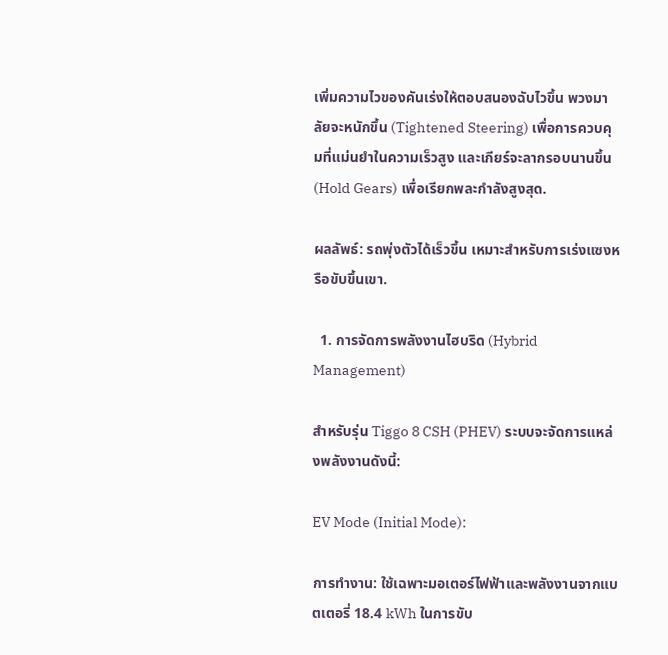เพิ่มความไวของคันเร่งให้ตอบสนองฉับไวขึ้น พวงมาลัยจะหนักขึ้น (Tightened Steering) เพื่อการควบคุมที่แม่นยำในความเร็วสูง และเกียร์จะลากรอบนานขึ้น (Hold Gears) เพื่อเรียกพละกำลังสูงสุด.

ผลลัพธ์: รถพุ่งตัวได้เร็วขึ้น เหมาะสำหรับการเร่งแซงหรือขับขึ้นเขา.

  1. การจัดการพลังงานไฮบริด (Hybrid Management)

สำหรับรุ่น Tiggo 8 CSH (PHEV) ระบบจะจัดการแหล่งพลังงานดังนี้:

EV Mode (Initial Mode):

การทำงาน: ใช้เฉพาะมอเตอร์ไฟฟ้าและพลังงานจากแบตเตอรี่ 18.4 kWh ในการขับ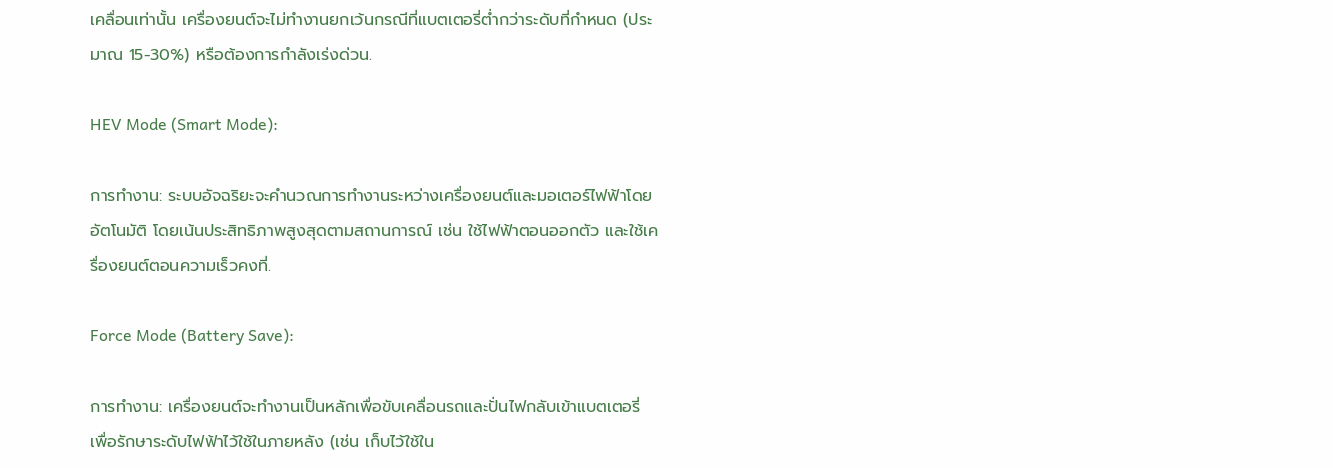เคลื่อนเท่านั้น เครื่องยนต์จะไม่ทำงานยกเว้นกรณีที่แบตเตอรี่ต่ำกว่าระดับที่กำหนด (ประมาณ 15-30%) หรือต้องการกำลังเร่งด่วน.

HEV Mode (Smart Mode):

การทำงาน: ระบบอัจฉริยะจะคำนวณการทำงานระหว่างเครื่องยนต์และมอเตอร์ไฟฟ้าโดยอัตโนมัติ โดยเน้นประสิทธิภาพสูงสุดตามสถานการณ์ เช่น ใช้ไฟฟ้าตอนออกตัว และใช้เครื่องยนต์ตอนความเร็วคงที่.

Force Mode (Battery Save):

การทำงาน: เครื่องยนต์จะทำงานเป็นหลักเพื่อขับเคลื่อนรถและปั่นไฟกลับเข้าแบตเตอรี่ เพื่อรักษาระดับไฟฟ้าไว้ใช้ในภายหลัง (เช่น เก็บไว้ใช้ใน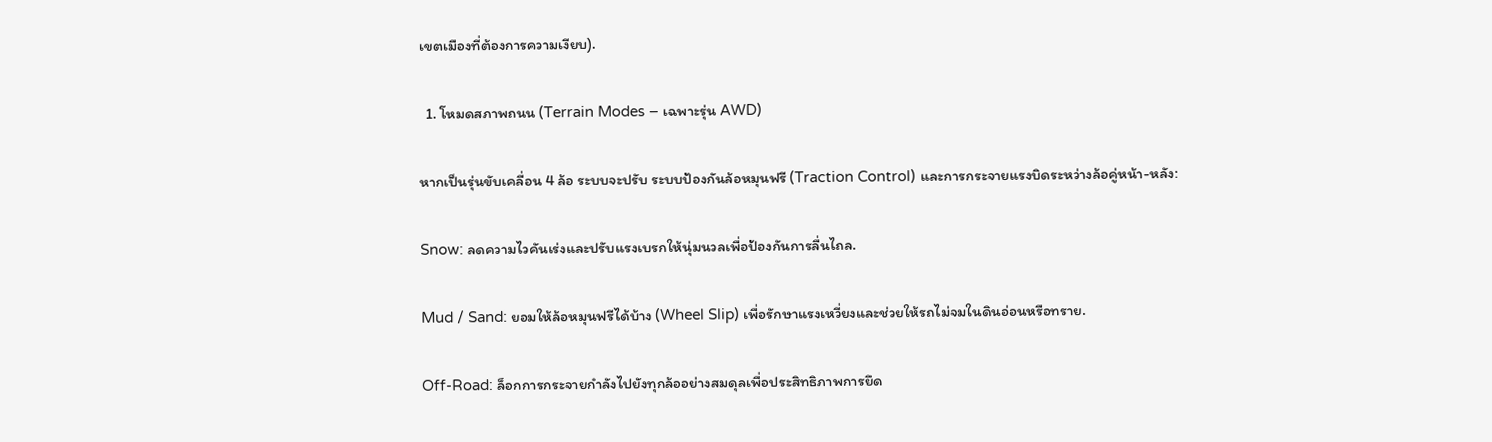เขตเมืองที่ต้องการความเงียบ).

  1. โหมดสภาพถนน (Terrain Modes – เฉพาะรุ่น AWD)

หากเป็นรุ่นขับเคลื่อน 4 ล้อ ระบบจะปรับ ระบบป้องกันล้อหมุนฟรี (Traction Control) และการกระจายแรงบิดระหว่างล้อคู่หน้า-หลัง:

Snow: ลดความไวคันเร่งและปรับแรงเบรกให้นุ่มนวลเพื่อป้องกันการลื่นไถล.

Mud / Sand: ยอมให้ล้อหมุนฟรีได้บ้าง (Wheel Slip) เพื่อรักษาแรงเหวี่ยงและช่วยให้รถไม่จมในดินอ่อนหรือทราย.

Off-Road: ล็อกการกระจายกำลังไปยังทุกล้ออย่างสมดุลเพื่อประสิทธิภาพการยึด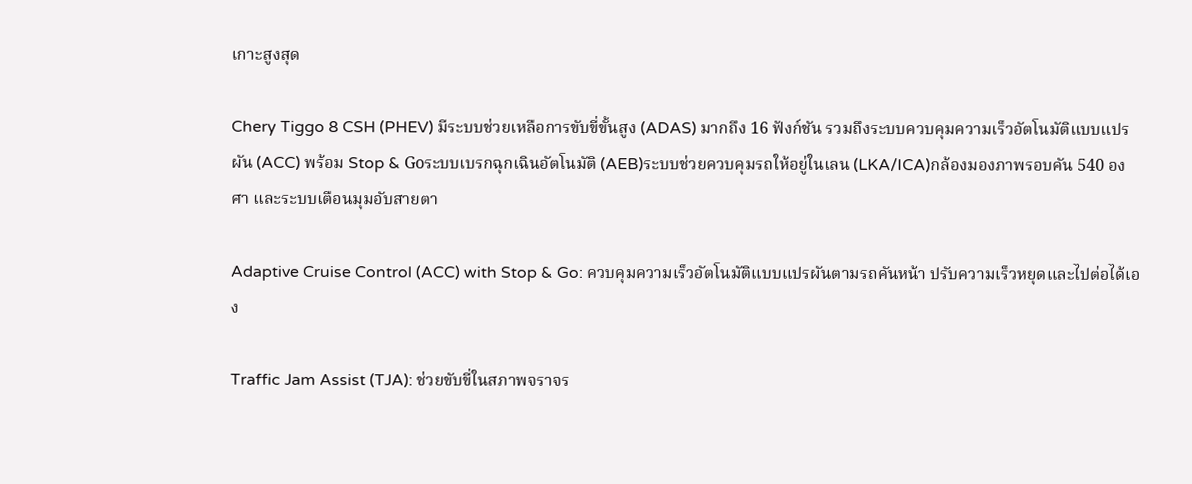เกาะสูงสุด

Chery Tiggo 8 CSH (PHEV) มีระบบช่วยเหลือการขับขี่ขั้นสูง (ADAS) มากถึง 16 ฟังก์ชัน รวมถึงระบบควบคุมความเร็วอัตโนมัติแบบแปรผัน (ACC) พร้อม Stop & Goระบบเบรกฉุกเฉินอัตโนมัติ (AEB)ระบบช่วยควบคุมรถให้อยู่ในเลน (LKA/ICA)กล้องมองภาพรอบคัน 540 องศา และระบบเตือนมุมอับสายตา

Adaptive Cruise Control (ACC) with Stop & Go: ควบคุมความเร็วอัตโนมัติแบบแปรผันตามรถคันหน้า ปรับความเร็วหยุดและไปต่อได้เอง

Traffic Jam Assist (TJA): ช่วยขับขี่ในสภาพจราจร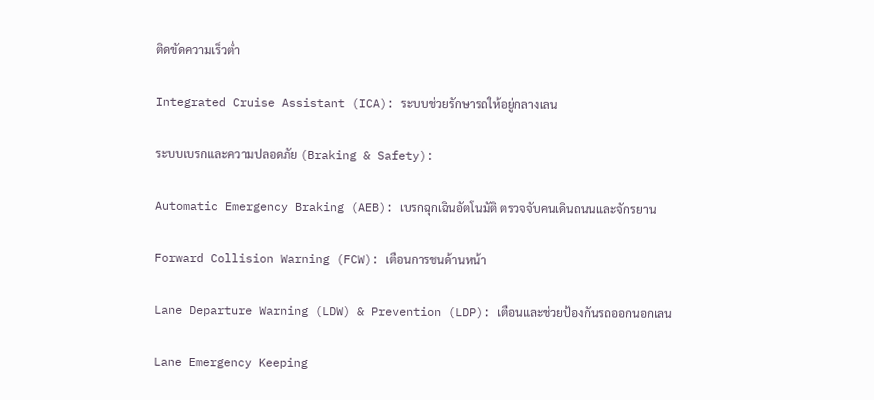ติดขัดความเร็วต่ำ

Integrated Cruise Assistant (ICA): ระบบช่วยรักษารถให้อยู่กลางเลน

ระบบเบรกและความปลอดภัย (Braking & Safety):

Automatic Emergency Braking (AEB): เบรกฉุกเฉินอัตโนมัติ ตรวจจับคนเดินถนนและจักรยาน

Forward Collision Warning (FCW): เตือนการชนด้านหน้า

Lane Departure Warning (LDW) & Prevention (LDP): เตือนและช่วยป้องกันรถออกนอกเลน

Lane Emergency Keeping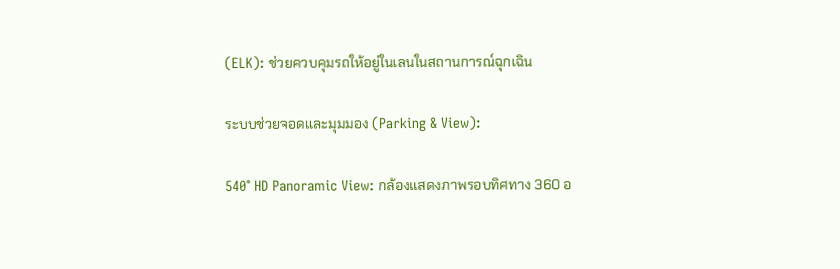(ELK): ช่วยควบคุมรถให้อยู่ในเลนในสถานการณ์ฉุกเฉิน

ระบบช่วยจอดและมุมมอง (Parking & View):

540° HD Panoramic View: กล้องแสดงภาพรอบทิศทาง 360 อ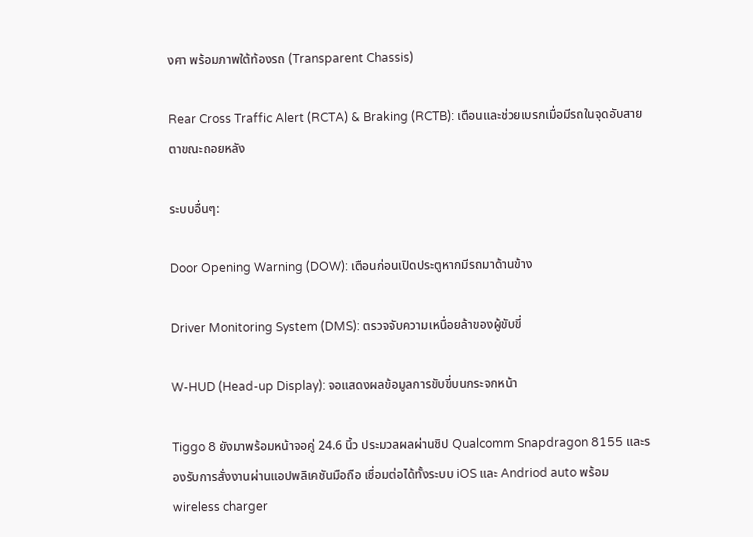งศา พร้อมภาพใต้ท้องรถ (Transparent Chassis)

Rear Cross Traffic Alert (RCTA) & Braking (RCTB): เตือนและช่วยเบรกเมื่อมีรถในจุดอับสายตาขณะถอยหลัง

ระบบอื่นๆ:

Door Opening Warning (DOW): เตือนก่อนเปิดประตูหากมีรถมาด้านข้าง

Driver Monitoring System (DMS): ตรวจจับความเหนื่อยล้าของผู้ขับขี่

W-HUD (Head-up Display): จอแสดงผลข้อมูลการขับขี่บนกระจกหน้า

Tiggo 8 ยังมาพร้อมหน้าจอคู่ 24.6 นิ้ว ประมวลผลผ่านชิป Qualcomm Snapdragon 8155 และรองรับการสั่งงานผ่านแอปพลิเคชันมือถือ เชื่อมต่อได้ทั้งระบบ iOS และ Andriod auto พร้อม wireless charger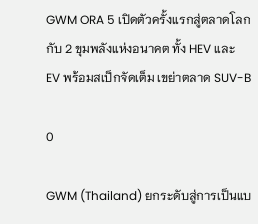GWM ORA 5 เปิดตัวครั้งแรกสู่ตลาดโลก กับ 2 ขุมพลังแห่งอนาคต ทั้ง HEV และ EV พร้อมสเป็กจัดเต็ม เขย่าตลาด SUV-B

0

GWM (Thailand) ยกระดับสู่การเป็นแบ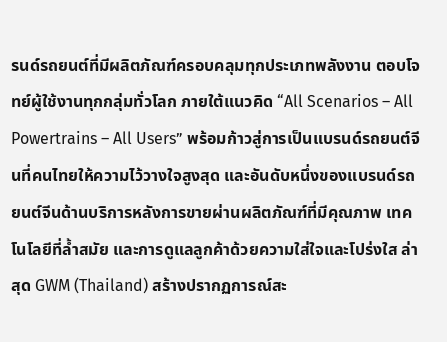รนด์รถยนต์ที่มีผลิตภัณฑ์ครอบคลุมทุกประเภทพลังงาน ตอบโจทย์ผู้ใช้งานทุกกลุ่มทั่วโลก ภายใต้แนวคิด “All Scenarios – All Powertrains – All Users” พร้อมก้าวสู่การเป็นแบรนด์รถยนต์จีนที่คนไทยให้ความไว้วางใจสูงสุด และอันดับหนึ่งของแบรนด์รถยนต์จีนด้านบริการหลังการขายผ่านผลิตภัณฑ์ที่มีคุณภาพ เทคโนโลยีที่ล้ำสมัย และการดูแลลูกค้าด้วยความใส่ใจและโปร่งใส ล่าสุด GWM (Thailand) สร้างปรากฏการณ์สะ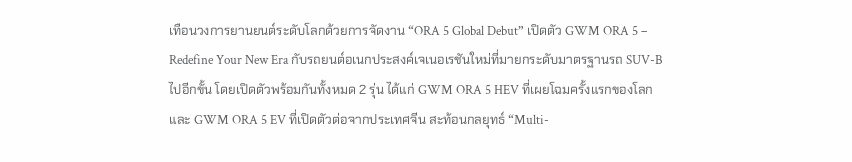เทือนวงการยานยนต์ระดับโลกด้วยการจัดงาน “ORA 5 Global Debut” เปิดตัว GWM ORA 5 – Redefine Your New Era กับรถยนต์อเนกประสงค์เจเนอเรชันใหม่ที่มายกระดับมาตรฐานรถ SUV-B ไปอีกขั้น โดยเปิดตัวพร้อมกันทั้งหมด 2 รุ่น ได้แก่ GWM ORA 5 HEV ที่เผยโฉมครั้งแรกของโลก และ GWM ORA 5 EV ที่เปิดตัวต่อจากประเทศจีน สะท้อนกลยุทธ์ “Multi-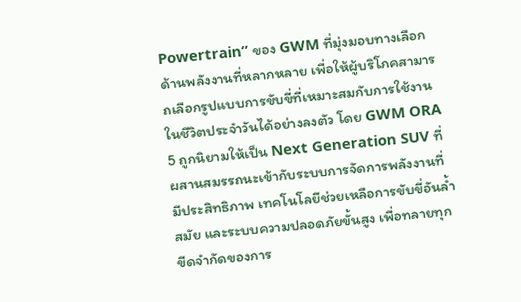Powertrain” ของ GWM ที่มุ่งมอบทางเลือกด้านพลังงานที่หลากหลาย เพื่อให้ผู้บริโภคสามารถเลือกรูปแบบการขับขี่ที่เหมาะสมกับการใช้งานในชีวิตประจำวันได้อย่างลงตัว โดย GWM ORA 5 ถูกนิยามให้เป็น Next Generation SUV ที่ผสานสมรรถนะเข้ากับระบบการจัดการพลังงานที่มีประสิทธิภาพ เทคโนโลยีช่วยเหลือการขับขี่อันล้ำสมัย และระบบความปลอดภัยขั้นสูง เพื่อทลายทุกขีดจำกัดของการ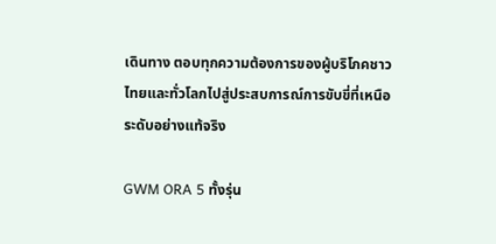เดินทาง ตอบทุกความต้องการของผู้บริโภคชาวไทยและทั่วโลกไปสู่ประสบการณ์การขับขี่ที่เหนือระดับอย่างแท้จริง

GWM ORA 5 ทั้งรุ่น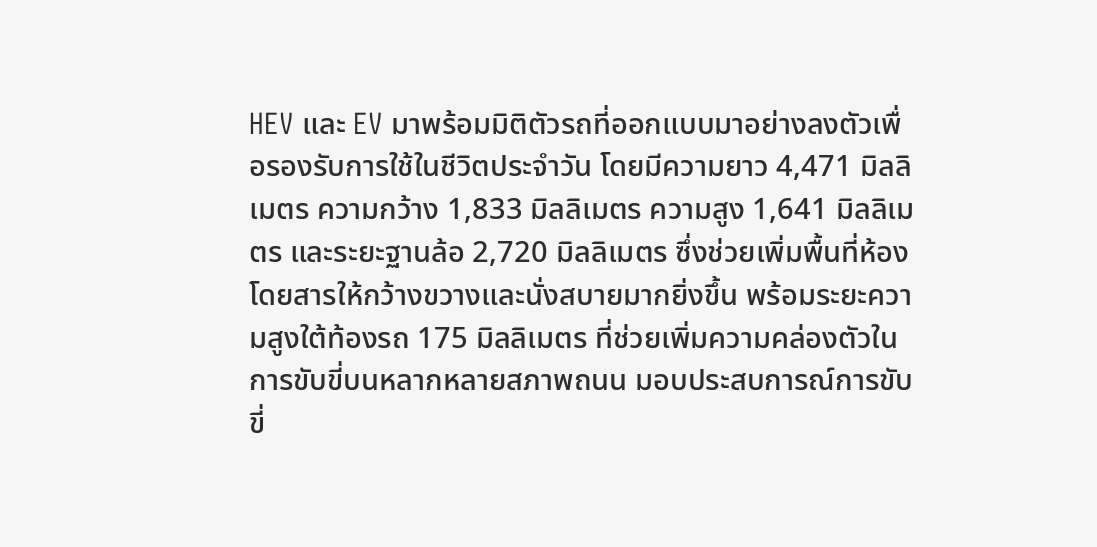HEV และ EV มาพร้อมมิติตัวรถที่ออกแบบมาอย่างลงตัวเพื่อรองรับการใช้ในชีวิตประจำวัน โดยมีความยาว 4,471 มิลลิเมตร ความกว้าง 1,833 มิลลิเมตร ความสูง 1,641 มิลลิเมตร และระยะฐานล้อ 2,720 มิลลิเมตร ซึ่งช่วยเพิ่มพื้นที่ห้องโดยสารให้กว้างขวางและนั่งสบายมากยิ่งขึ้น พร้อมระยะความสูงใต้ท้องรถ 175 มิลลิเมตร ที่ช่วยเพิ่มความคล่องตัวในการขับขี่บนหลากหลายสภาพถนน มอบประสบการณ์การขับขี่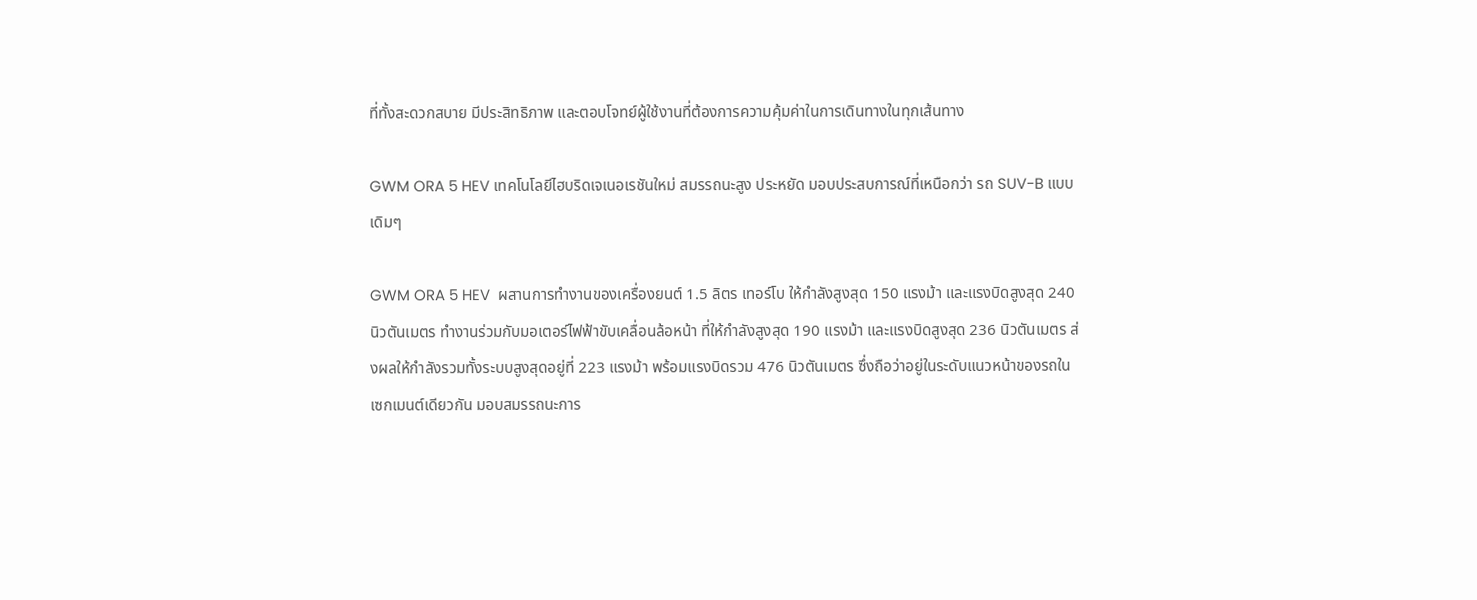ที่ทั้งสะดวกสบาย มีประสิทธิภาพ และตอบโจทย์ผู้ใช้งานที่ต้องการความคุ้มค่าในการเดินทางในทุกเส้นทาง

GWM ORA 5 HEV เทคโนโลยีไฮบริดเจเนอเรชันใหม่ สมรรถนะสูง ประหยัด มอบประสบการณ์ที่เหนือกว่า รถ SUV-B แบบเดิมๆ

GWM ORA 5 HEV  ผสานการทำงานของเครื่องยนต์ 1.5 ลิตร เทอร์โบ ให้กำลังสูงสุด 150 แรงม้า และแรงบิดสูงสุด 240 นิวตันเมตร ทำงานร่วมกับมอเตอร์ไฟฟ้าขับเคลื่อนล้อหน้า ที่ให้กำลังสูงสุด 190 แรงม้า และแรงบิดสูงสุด 236 นิวตันเมตร ส่งผลให้กำลังรวมทั้งระบบสูงสุดอยู่ที่ 223 แรงม้า พร้อมแรงบิดรวม 476 นิวตันเมตร ซึ่งถือว่าอยู่ในระดับแนวหน้าของรถในเซกเมนต์เดียวกัน มอบสมรรถนะการ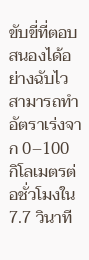ขับขี่ที่ตอบสนองได้อย่างฉับไว สามารถทำอัตราเร่งจาก 0–100 กิโลเมตรต่อชั่วโมงใน 7.7 วินาที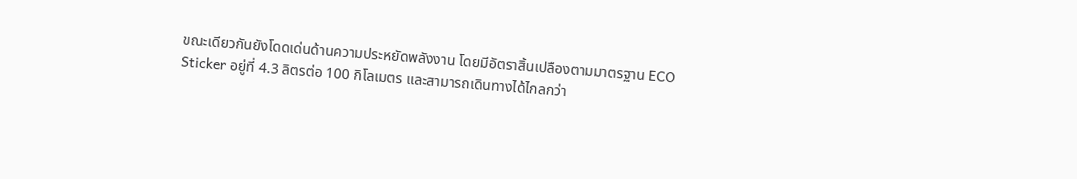ขณะเดียวกันยังโดดเด่นด้านความประหยัดพลังงาน โดยมีอัตราสิ้นเปลืองตามมาตรฐาน ECO Sticker อยู่ที่ 4.3 ลิตรต่อ 100 กิโลเมตร และสามารถเดินทางได้ไกลกว่า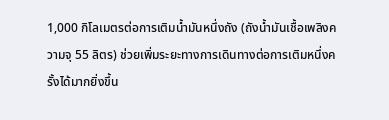1,000 กิโลเมตรต่อการเติมน้ำมันหนึ่งถัง (ถังน้ำมันเชื้อเพลิงความจุ 55 ลิตร) ช่วยเพิ่มระยะทางการเดินทางต่อการเติมหนึ่งครั้งได้มากยิ่งขึ้น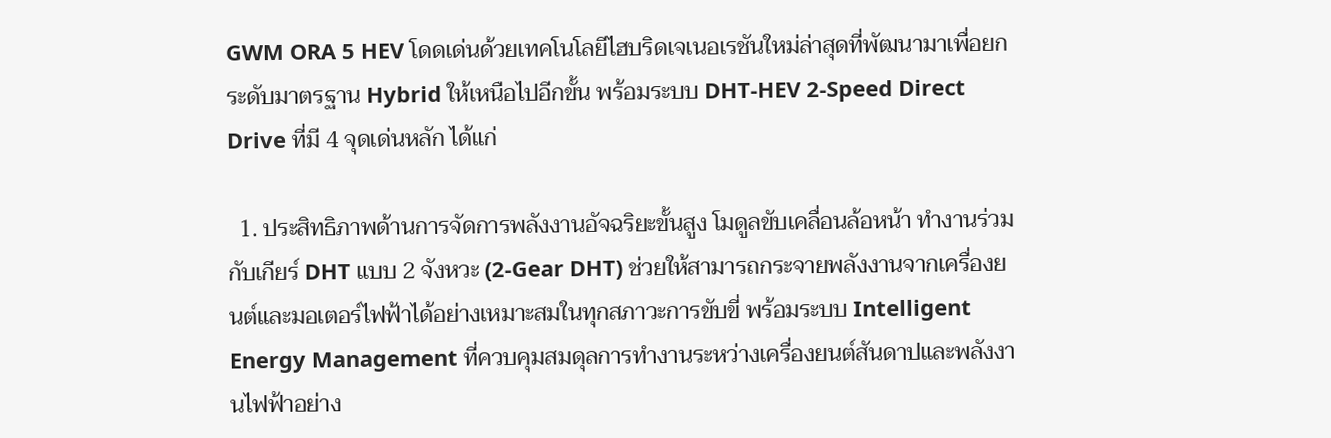GWM ORA 5 HEV โดดเด่นด้วยเทคโนโลยีไฮบริดเจเนอเรชันใหม่ล่าสุดที่พัฒนามาเพื่อยกระดับมาตรฐาน Hybrid ให้เหนือไปอีกขั้น พร้อมระบบ DHT-HEV 2-Speed Direct Drive ที่มี 4 จุดเด่นหลัก ได้แก่

  1. ประสิทธิภาพด้านการจัดการพลังงานอัจฉริยะขั้นสูง โมดูลขับเคลื่อนล้อหน้า ทำงานร่วมกับเกียร์ DHT แบบ 2 จังหวะ (2-Gear DHT) ช่วยให้สามารถกระจายพลังงานจากเครื่องยนต์และมอเตอร์ไฟฟ้าได้อย่างเหมาะสมในทุกสภาวะการขับขี่ พร้อมระบบ Intelligent Energy Management ที่ควบคุมสมดุลการทำงานระหว่างเครื่องยนต์สันดาปและพลังงานไฟฟ้าอย่าง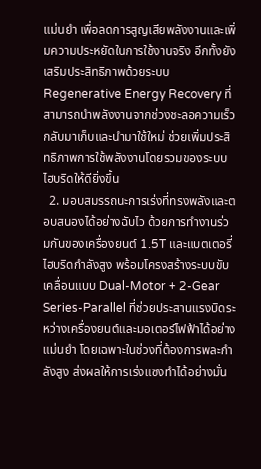แม่นยำ เพื่อลดการสูญเสียพลังงานและเพิ่มความประหยัดในการใช้งานจริง อีกทั้งยังเสริมประสิทธิภาพด้วยระบบ Regenerative Energy Recovery ที่สามารถนำพลังงานจากช่วงชะลอความเร็วกลับมาเก็บและนำมาใช้ใหม่ ช่วยเพิ่มประสิทธิภาพการใช้พลังงานโดยรวมของระบบไฮบริดให้ดียิ่งขึ้น
  2. มอบสมรรถนะการเร่งที่ทรงพลังและตอบสนองได้อย่างฉับไว ด้วยการทำงานร่วมกันของเครื่องยนต์ 1.5T และแบตเตอรี่ไฮบริดกำลังสูง พร้อมโครงสร้างระบบขับเคลื่อนแบบ Dual-Motor + 2-Gear Series-Parallel ที่ช่วยประสานแรงบิดระหว่างเครื่องยนต์และมอเตอร์ไฟฟ้าได้อย่างแม่นยำ โดยเฉพาะในช่วงที่ต้องการพละกำลังสูง ส่งผลให้การเร่งแซงทำได้อย่างมั่น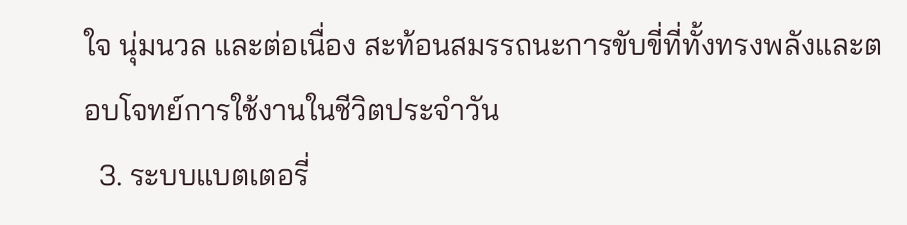ใจ นุ่มนวล และต่อเนื่อง สะท้อนสมรรถนะการขับขี่ที่ทั้งทรงพลังและตอบโจทย์การใช้งานในชีวิตประจำวัน
  3. ระบบแบตเตอรี่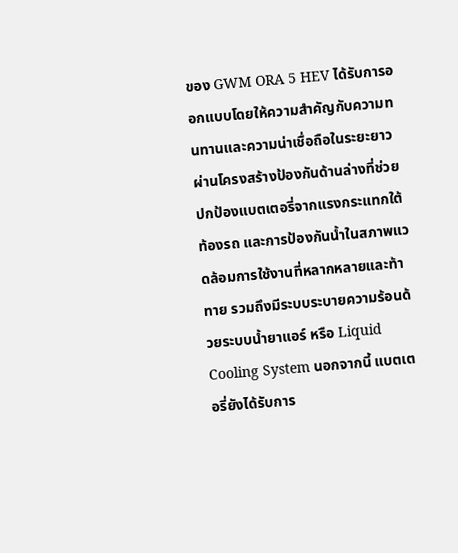ของ GWM ORA 5 HEV ได้รับการออกแบบโดยให้ความสำคัญกับความทนทานและความน่าเชื่อถือในระยะยาว ผ่านโครงสร้างป้องกันด้านล่างที่ช่วยปกป้องแบตเตอรี่จากแรงกระแทกใต้ท้องรถ และการป้องกันน้ำในสภาพแวดล้อมการใช้งานที่หลากหลายและท้าทาย รวมถึงมีระบบระบายความร้อนด้วยระบบน้ำยาแอร์ หรือ Liquid Cooling System นอกจากนี้ แบตเตอรี่ยังได้รับการ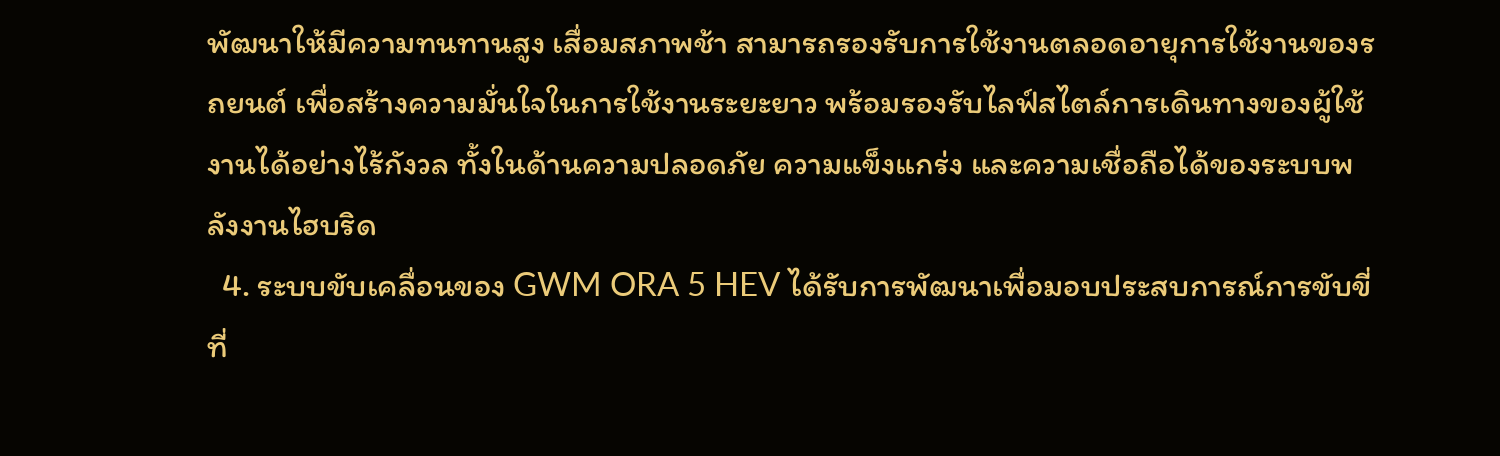พัฒนาให้มีความทนทานสูง เสื่อมสภาพช้า สามารถรองรับการใช้งานตลอดอายุการใช้งานของรถยนต์ เพื่อสร้างความมั่นใจในการใช้งานระยะยาว พร้อมรองรับไลฟ์สไตล์การเดินทางของผู้ใช้งานได้อย่างไร้กังวล ทั้งในด้านความปลอดภัย ความแข็งแกร่ง และความเชื่อถือได้ของระบบพลังงานไฮบริด
  4. ระบบขับเคลื่อนของ GWM ORA 5 HEV ได้รับการพัฒนาเพื่อมอบประสบการณ์การขับขี่ที่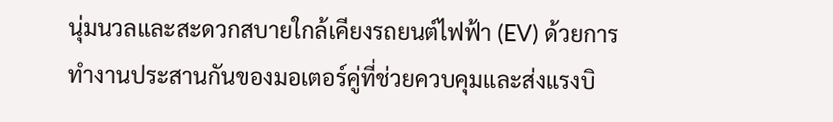นุ่มนวลและสะดวกสบายใกล้เคียงรถยนต์ไฟฟ้า (EV) ด้วยการทำงานประสานกันของมอเตอร์คู่ที่ช่วยควบคุมและส่งแรงบิ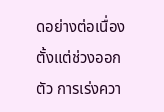ดอย่างต่อเนื่อง ตั้งแต่ช่วงออกตัว การเร่งควา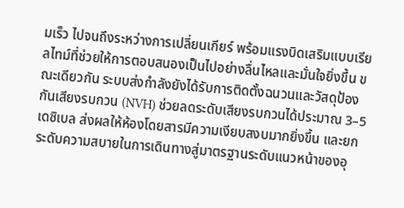มเร็ว ไปจนถึงระหว่างการเปลี่ยนเกียร์ พร้อมแรงบิดเสริมแบบเรียลไทม์ที่ช่วยให้การตอบสนองเป็นไปอย่างลื่นไหลและมั่นใจยิ่งขึ้น ขณะเดียวกัน ระบบส่งกำลังยังได้รับการติดตั้งฉนวนและวัสดุป้องกันเสียงรบกวน (NVH) ช่วยลดระดับเสียงรบกวนได้ประมาณ 3–5 เดซิเบล ส่งผลให้ห้องโดยสารมีความเงียบสงบมากยิ่งขึ้น และยกระดับความสบายในการเดินทางสู่มาตรฐานระดับแนวหน้าของอุ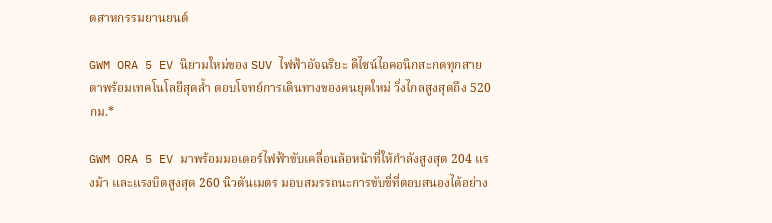ตสาหกรรมยานยนต์

GWM ORA 5 EV นิยามใหม่ของ SUV ไฟฟ้าอัจฉริยะ ดีไซน์ไอคอนิกสะกดทุกสายตาพร้อมเทคโนโลยีสุดล้ำ ตอบโจทย์การเดินทางของคนยุคใหม่ วิ่งไกลสูงสุดถึง 520 กม.*

GWM ORA 5 EV มาพร้อมมอเตอร์ไฟฟ้าขับเคลื่อนล้อหน้าที่ให้กำลังสูงสุด 204 แรงม้า และแรงบิดสูงสุด 260 นิวตันเมตร มอบสมรรถนะการขับขี่ที่ตอบสนองได้อย่าง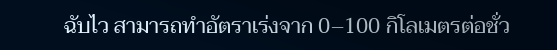ฉับไว สามารถทำอัตราเร่งจาก 0–100 กิโลเมตรต่อชั่ว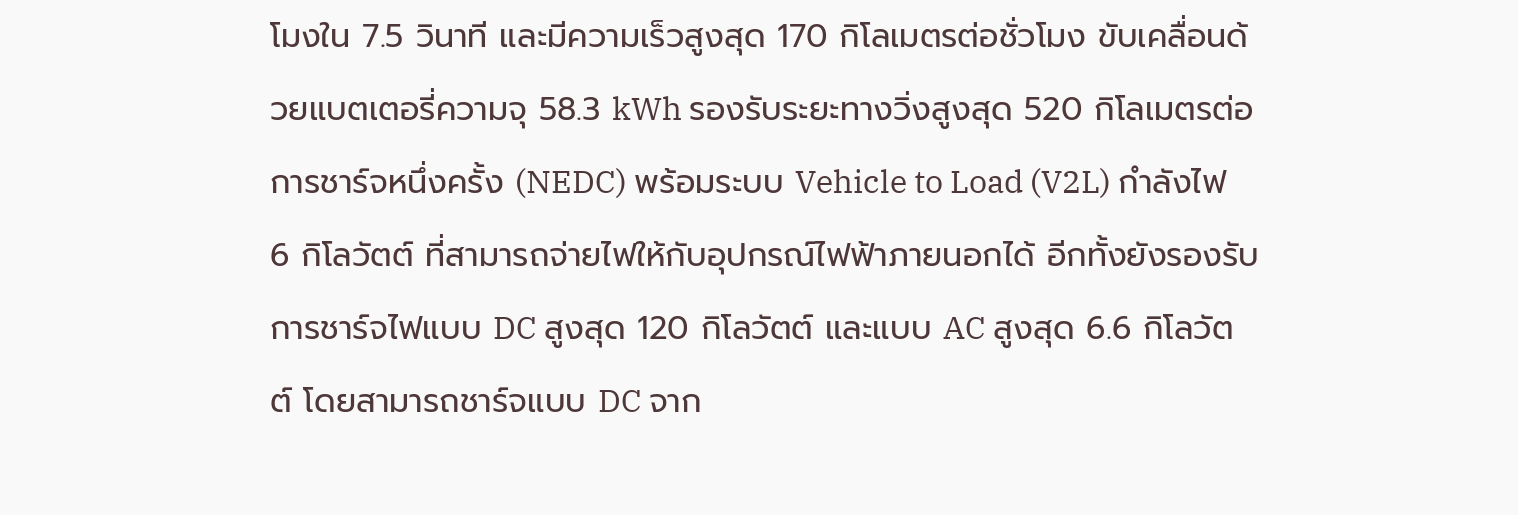โมงใน 7.5 วินาที และมีความเร็วสูงสุด 170 กิโลเมตรต่อชั่วโมง ขับเคลื่อนด้วยแบตเตอรี่ความจุ 58.3 kWh รองรับระยะทางวิ่งสูงสุด 520 กิโลเมตรต่อการชาร์จหนึ่งครั้ง (NEDC) พร้อมระบบ Vehicle to Load (V2L) กำลังไฟ 6 กิโลวัตต์ ที่สามารถจ่ายไฟให้กับอุปกรณ์ไฟฟ้าภายนอกได้ อีกทั้งยังรองรับการชาร์จไฟแบบ DC สูงสุด 120 กิโลวัตต์ และแบบ AC สูงสุด 6.6 กิโลวัตต์ โดยสามารถชาร์จแบบ DC จาก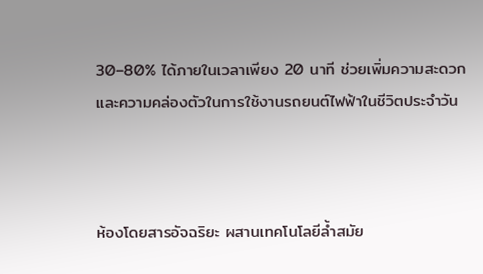30–80% ได้ภายในเวลาเพียง 20 นาที ช่วยเพิ่มความสะดวกและความคล่องตัวในการใช้งานรถยนต์ไฟฟ้าในชีวิตประจำวัน



ห้องโดยสารอัจฉริยะ ผสานเทคโนโลยีล้ำสมัย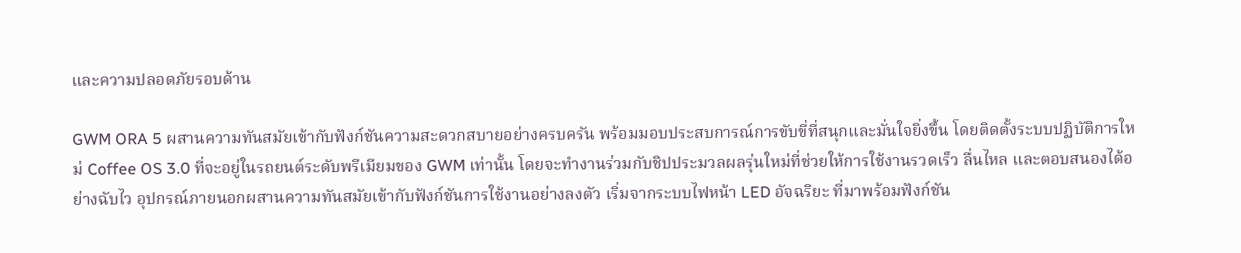และความปลอดภัยรอบด้าน

GWM ORA 5 ผสานความทันสมัยเข้ากับฟังก์ชันความสะดวกสบายอย่างครบครัน พร้อมมอบประสบการณ์การขับขี่ที่สนุกและมั่นใจยิ่งขึ้น โดยติดตั้งระบบปฏิบัติการใหม่ Coffee OS 3.0 ที่จะอยู่ในรถยนต์ระดับพรีเมียมของ GWM เท่านั้น โดยจะทำงานร่วมกับชิปประมวลผลรุ่นใหม่ที่ช่วยให้การใช้งานรวดเร็ว ลื่นไหล และตอบสนองได้อย่างฉับไว อุปกรณ์ภายนอกผสานความทันสมัยเข้ากับฟังก์ชันการใช้งานอย่างลงตัว เริ่มจากระบบไฟหน้า LED อัจฉริยะ ที่มาพร้อมฟังก์ชัน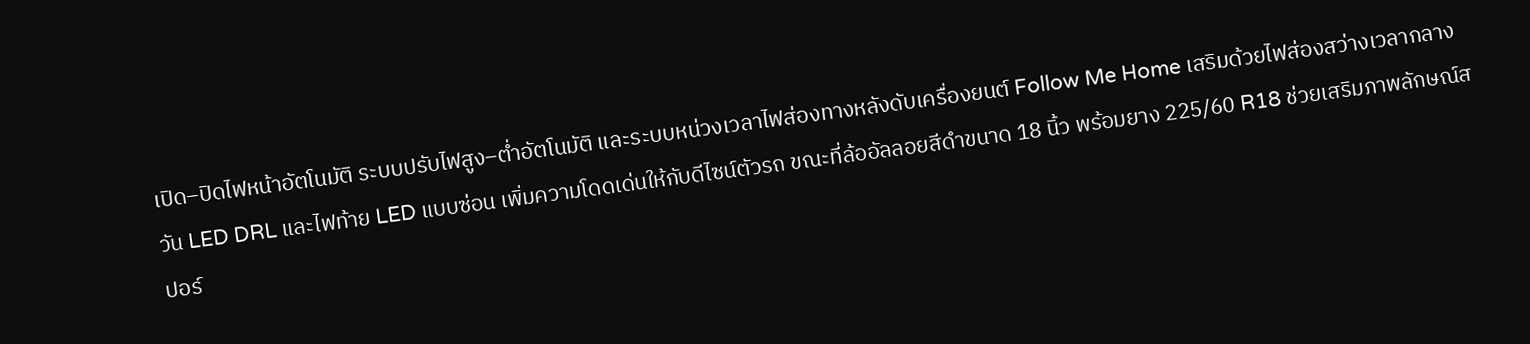เปิด–ปิดไฟหน้าอัตโนมัติ ระบบปรับไฟสูง–ต่ำอัตโนมัติ และระบบหน่วงเวลาไฟส่องทางหลังดับเครื่องยนต์ Follow Me Home เสริมด้วยไฟส่องสว่างเวลากลางวัน LED DRL และไฟท้าย LED แบบซ่อน เพิ่มความโดดเด่นให้กับดีไซน์ตัวรถ ขณะที่ล้ออัลลอยสีดำขนาด 18 นิ้ว พร้อมยาง 225/60 R18 ช่วยเสริมภาพลักษณ์สปอร์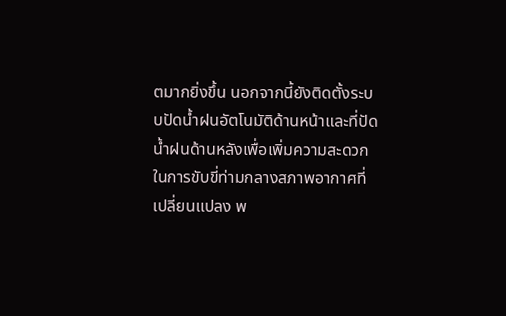ตมากยิ่งขึ้น นอกจากนี้ยังติดตั้งระบบปัดน้ำฝนอัตโนมัติด้านหน้าและที่ปัดน้ำฝนด้านหลังเพื่อเพิ่มความสะดวกในการขับขี่ท่ามกลางสภาพอากาศที่เปลี่ยนแปลง พ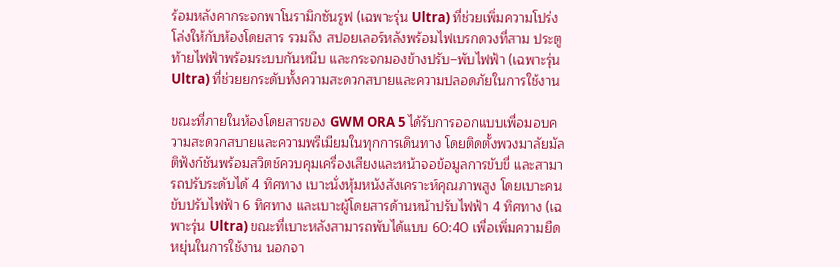ร้อมหลังคากระจกพาโนรามิกซันรูฟ (เฉพาะรุ่น Ultra) ที่ช่วยเพิ่มความโปร่งโล่งให้กับห้องโดยสาร รวมถึง สปอยเลอร์หลังพร้อมไฟเบรกดวงที่สาม ประตูท้ายไฟฟ้าพร้อมระบบกันหนีบ และกระจกมองข้างปรับ–พับไฟฟ้า (เฉพาะรุ่น Ultra) ที่ช่วยยกระดับทั้งความสะดวกสบายและความปลอดภัยในการใช้งาน

ขณะที่ภายในห้องโดยสารของ GWM ORA 5 ได้รับการออกแบบเพื่อมอบความสะดวกสบายและความพรีเมียมในทุกการเดินทาง โดยติดตั้งพวงมาลัยมัลติฟังก์ชันพร้อมสวิตช์ควบคุมเครื่องเสียงและหน้าจอข้อมูลการขับขี่ และสามารถปรับระดับได้ 4 ทิศทาง เบาะนั่งหุ้มหนังสังเคราะห์คุณภาพสูง โดยเบาะคนขับปรับไฟฟ้า 6 ทิศทาง และเบาะผู้โดยสารด้านหน้าปรับไฟฟ้า 4 ทิศทาง (เฉพาะรุ่น Ultra) ขณะที่เบาะหลังสามารถพับได้แบบ 60:40 เพื่อเพิ่มความยืดหยุ่นในการใช้งาน นอกจา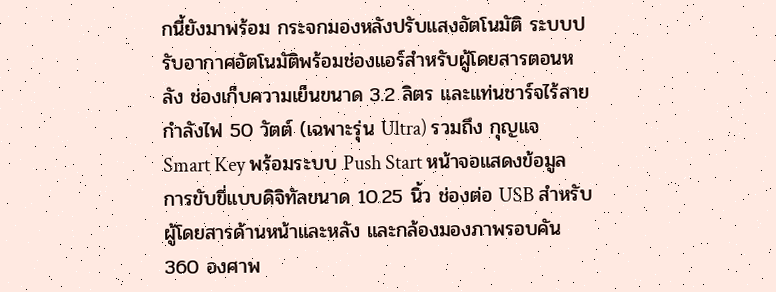กนี้ยังมาพร้อม กระจกมองหลังปรับแสงอัตโนมัติ ระบบปรับอากาศอัตโนมัติพร้อมช่องแอร์สำหรับผู้โดยสารตอนหลัง ช่องเก็บความเย็นขนาด 3.2 ลิตร และแท่นชาร์จไร้สายกำลังไฟ 50 วัตต์ (เฉพาะรุ่น Ultra) รวมถึง กุญแจ Smart Key พร้อมระบบ Push Start หน้าจอแสดงข้อมูลการขับขี่แบบดิจิทัลขนาด 10.25 นิ้ว ช่องต่อ USB สำหรับผู้โดยสารด้านหน้าและหลัง และกล้องมองภาพรอบคัน 360 องศาพ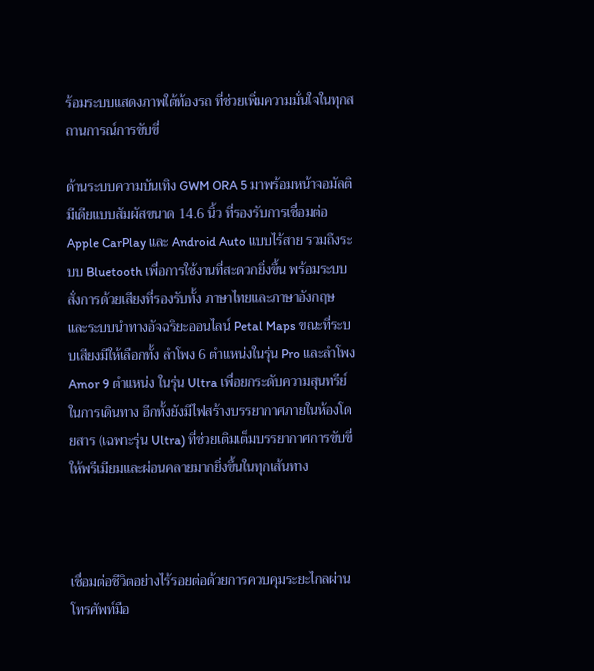ร้อมระบบแสดงภาพใต้ท้องรถ ที่ช่วยเพิ่มความมั่นใจในทุกสถานการณ์การขับขี่

ด้านระบบความบันเทิง GWM ORA 5 มาพร้อมหน้าจอมัลติมีเดียแบบสัมผัสขนาด 14.6 นิ้ว ที่รองรับการเชื่อมต่อ Apple CarPlay และ Android Auto แบบไร้สาย รวมถึงระบบ Bluetooth เพื่อการใช้งานที่สะดวกยิ่งขึ้น พร้อมระบบสั่งการด้วยเสียงที่รองรับทั้ง ภาษาไทยและภาษาอังกฤษ และระบบนำทางอัจฉริยะออนไลน์ Petal Maps ขณะที่ระบบเสียงมีให้เลือกทั้ง ลำโพง 6 ตำแหน่งในรุ่น Pro และลำโพง Amor 9 ตำแหน่ง ในรุ่น Ultra เพื่อยกระดับความสุนทรีย์ในการเดินทาง อีกทั้งยังมีไฟสร้างบรรยากาศภายในห้องโดยสาร (เฉพาะรุ่น Ultra) ที่ช่วยเติมเต็มบรรยากาศการขับขี่ให้พรีเมียมและผ่อนคลายมากยิ่งขึ้นในทุกเส้นทาง



เชื่อมต่อชีวิตอย่างไร้รอยต่อด้วยการควบคุมระยะไกลผ่านโทรศัพท์มือ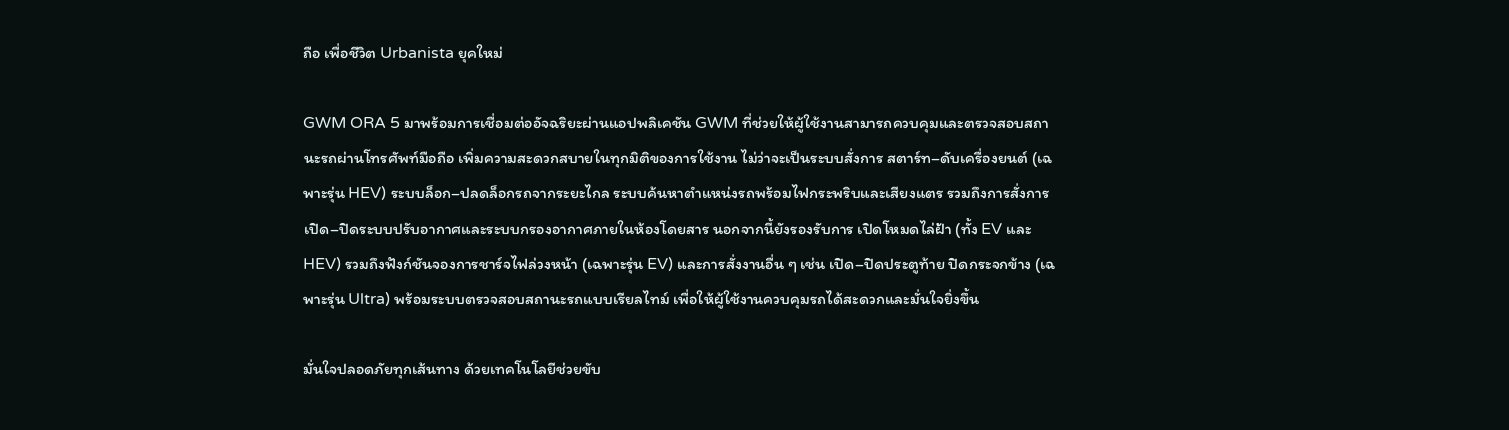ถือ เพื่อชีวิต Urbanista ยุคใหม่

GWM ORA 5 มาพร้อมการเชื่อมต่ออัจฉริยะผ่านแอปพลิเคชัน GWM ที่ช่วยให้ผู้ใช้งานสามารถควบคุมและตรวจสอบสถานะรถผ่านโทรศัพท์มือถือ เพิ่มความสะดวกสบายในทุกมิติของการใช้งาน ไม่ว่าจะเป็นระบบสั่งการ สตาร์ท–ดับเครื่องยนต์ (เฉพาะรุ่น HEV) ระบบล็อก–ปลดล็อกรถจากระยะไกล ระบบค้นหาตำแหน่งรถพร้อมไฟกระพริบและเสียงแตร รวมถึงการสั่งการ เปิด–ปิดระบบปรับอากาศและระบบกรองอากาศภายในห้องโดยสาร นอกจากนี้ยังรองรับการ เปิดโหมดไล่ฝ้า (ทั้ง EV และ HEV) รวมถึงฟังก์ชันจองการชาร์จไฟล่วงหน้า (เฉพาะรุ่น EV) และการสั่งงานอื่น ๆ เช่น เปิด–ปิดประตูท้าย ปิดกระจกข้าง (เฉพาะรุ่น Ultra) พร้อมระบบตรวจสอบสถานะรถแบบเรียลไทม์ เพื่อให้ผู้ใช้งานควบคุมรถได้สะดวกและมั่นใจยิ่งขึ้น

มั่นใจปลอดภัยทุกเส้นทาง ด้วยเทคโนโลยีช่วยขับ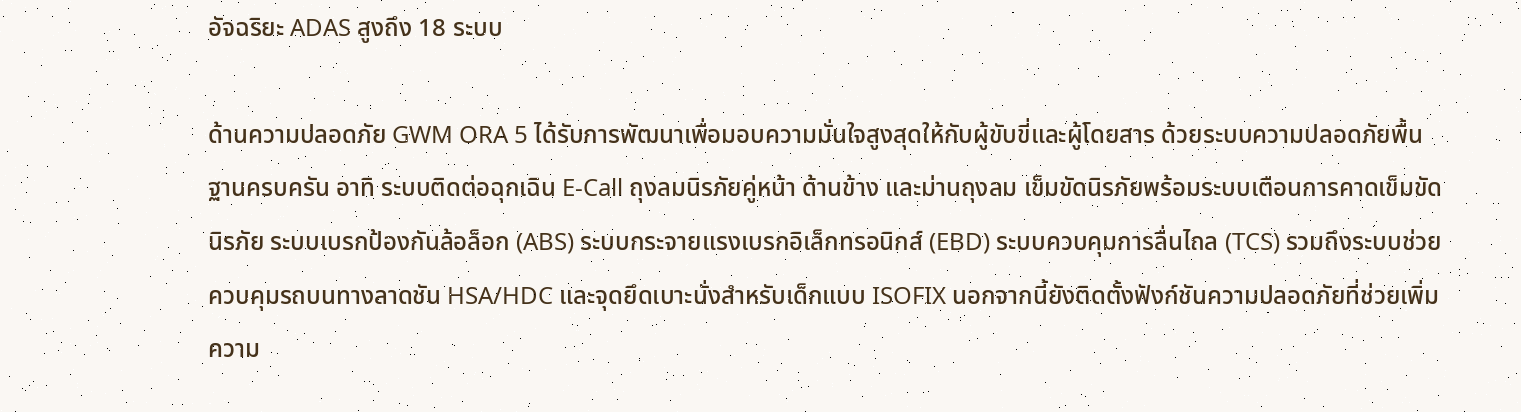อัจฉริยะ ADAS สูงถึง 18 ระบบ

ด้านความปลอดภัย GWM ORA 5 ได้รับการพัฒนาเพื่อมอบความมั่นใจสูงสุดให้กับผู้ขับขี่และผู้โดยสาร ด้วยระบบความปลอดภัยพื้นฐานครบครัน อาทิ ระบบติดต่อฉุกเฉิน E-Call ถุงลมนิรภัยคู่หน้า ด้านข้าง และม่านถุงลม เข็มขัดนิรภัยพร้อมระบบเตือนการคาดเข็มขัดนิรภัย ระบบเบรกป้องกันล้อล็อก (ABS) ระบบกระจายแรงเบรกอิเล็กทรอนิกส์ (EBD) ระบบควบคุมการลื่นไถล (TCS) รวมถึงระบบช่วยควบคุมรถบนทางลาดชัน HSA/HDC และจุดยึดเบาะนั่งสำหรับเด็กแบบ ISOFIX นอกจากนี้ยังติดตั้งฟังก์ชันความปลอดภัยที่ช่วยเพิ่มความ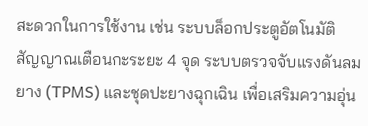สะดวกในการใช้งาน เช่น ระบบล็อกประตูอัตโนมัติ สัญญาณเตือนกะระยะ 4 จุด ระบบตรวจจับแรงดันลมยาง (TPMS) และชุดปะยางฉุกเฉิน เพื่อเสริมความอุ่น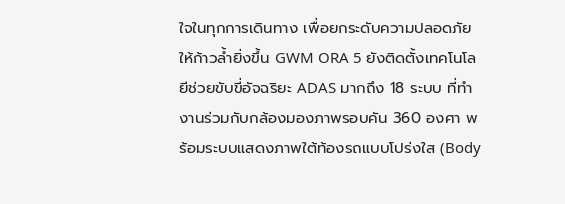ใจในทุกการเดินทาง เพื่อยกระดับความปลอดภัยให้ก้าวล้ำยิ่งขึ้น GWM ORA 5 ยังติดตั้งเทคโนโลยีช่วยขับขี่อัจฉริยะ ADAS มากถึง 18 ระบบ ที่ทำงานร่วมกับกล้องมองภาพรอบคัน 360 องศา พร้อมระบบแสดงภาพใต้ท้องรถแบบโปร่งใส (Body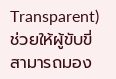Transparent) ช่วยให้ผู้ขับขี่สามารถมอง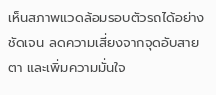เห็นสภาพแวดล้อมรอบตัวรถได้อย่างชัดเจน ลดความเสี่ยงจากจุดอับสายตา และเพิ่มความมั่นใจ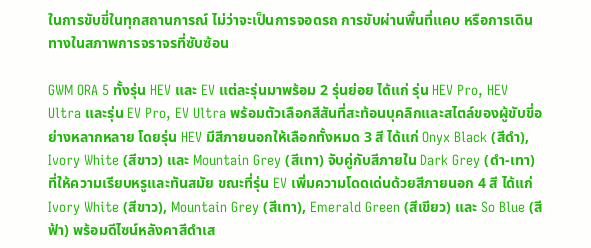ในการขับขี่ในทุกสถานการณ์ ไม่ว่าจะเป็นการจอดรถ การขับผ่านพื้นที่แคบ หรือการเดินทางในสภาพการจราจรที่ซับซ้อน

GWM ORA 5 ทั้งรุ่น HEV และ EV แต่ละรุ่นมาพร้อม 2 รุ่นย่อย ได้แก่ รุ่น HEV Pro, HEV Ultra และรุ่น EV Pro, EV Ultra พร้อมตัวเลือกสีสันที่สะท้อนบุคลิกและสไตล์ของผู้ขับขี่อย่างหลากหลาย โดยรุ่น HEV มีสีภายนอกให้เลือกทั้งหมด 3 สี ได้แก่ Onyx Black (สีดำ), Ivory White (สีขาว) และ Mountain Grey (สีเทา) จับคู่กับสีภายใน Dark Grey (ดำ-เทา) ที่ให้ความเรียบหรูและทันสมัย ขณะที่รุ่น EV เพิ่มความโดดเด่นด้วยสีภายนอก 4 สี ได้แก่ Ivory White (สีขาว), Mountain Grey (สีเทา), Emerald Green (สีเขียว) และ So Blue (สีฟ้า) พร้อมดีไซน์หลังคาสีดำเส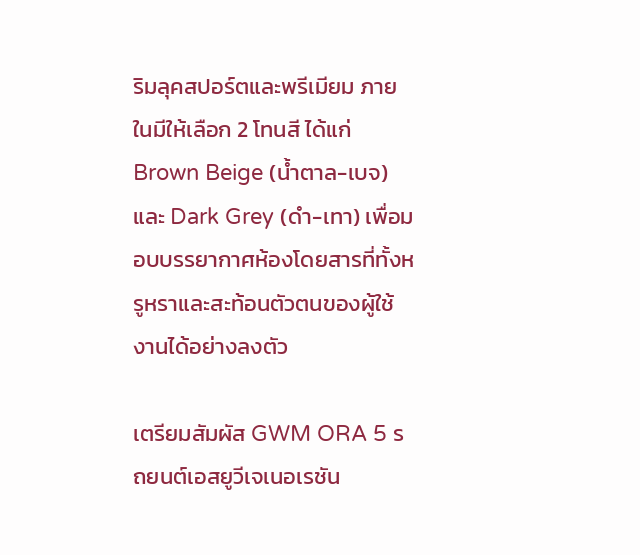ริมลุคสปอร์ตและพรีเมียม ภายในมีให้เลือก 2 โทนสี ได้แก่ Brown Beige (น้ำตาล-เบจ) และ Dark Grey (ดำ-เทา) เพื่อมอบบรรยากาศห้องโดยสารที่ทั้งหรูหราและสะท้อนตัวตนของผู้ใช้งานได้อย่างลงตัว

เตรียมสัมผัส GWM ORA 5 รถยนต์เอสยูวีเจเนอเรชัน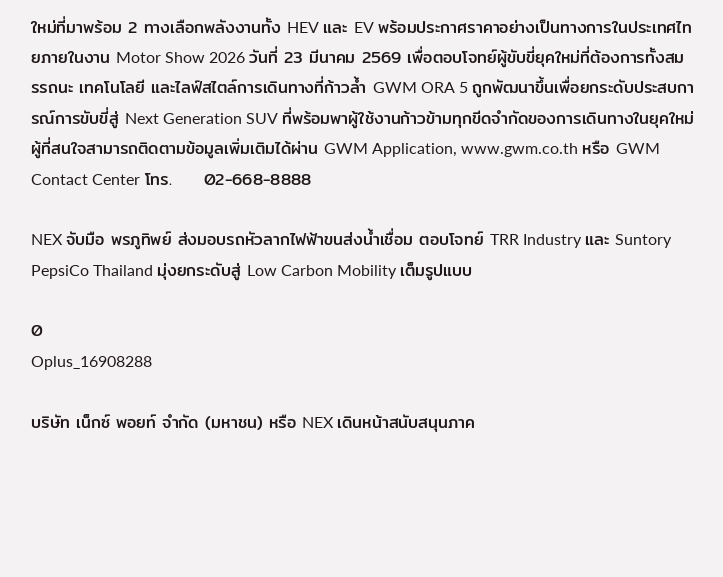ใหม่ที่มาพร้อม 2 ทางเลือกพลังงานทั้ง HEV และ EV พร้อมประกาศราคาอย่างเป็นทางการในประเทศไทยภายในงาน Motor Show 2026 วันที่ 23 มีนาคม 2569 เพื่อตอบโจทย์ผู้ขับขี่ยุคใหม่ที่ต้องการทั้งสมรรถนะ เทคโนโลยี และไลฟ์สไตล์การเดินทางที่ก้าวล้ำ GWM ORA 5 ถูกพัฒนาขึ้นเพื่อยกระดับประสบการณ์การขับขี่สู่ Next Generation SUV ที่พร้อมพาผู้ใช้งานก้าวข้ามทุกขีดจำกัดของการเดินทางในยุคใหม่ ผู้ที่สนใจสามารถติดตามข้อมูลเพิ่มเติมได้ผ่าน GWM Application, www.gwm.co.th หรือ GWM Contact Center โทร.     02-668-8888

NEX จับมือ พรภูทิพย์ ส่งมอบรถหัวลากไฟฟ้าขนส่งน้ำเชื่อม ตอบโจทย์ TRR Industry และ Suntory PepsiCo Thailand มุ่งยกระดับสู่ Low Carbon Mobility เต็มรูปแบบ

0
Oplus_16908288

บริษัท เน็กซ์ พอยท์ จำกัด (มหาชน) หรือ NEX เดินหน้าสนับสนุนภาค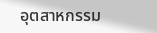อุตสาหกรรม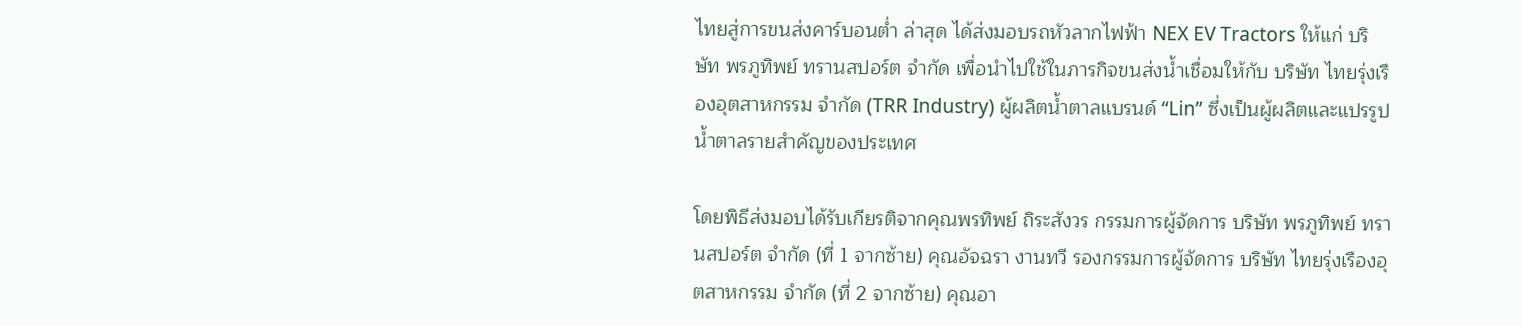ไทยสู่การขนส่งคาร์บอนต่ำ ล่าสุด ได้ส่งมอบรถหัวลากไฟฟ้า NEX EV Tractors ให้แก่ บริษัท พรภูทิพย์ ทรานสปอร์ต จำกัด เพื่อนำไปใช้ในภารกิจขนส่งน้ำเชื่อมให้กับ บริษัท ไทยรุ่งเรืองอุตสาหกรรม จำกัด (TRR Industry) ผู้ผลิตน้ำตาลแบรนด์ “Lin” ซึ่งเป็นผู้ผลิตและแปรรูปน้ำตาลรายสำคัญของประเทศ

โดยพิธีส่งมอบได้รับเกียรติจากคุณพรทิพย์ ถิระสังวร กรรมการผู้จัดการ บริษัท พรภูทิพย์ ทรานสปอร์ต จำกัด (ที่ 1 จากซ้าย) คุณอัจฉรา งานทวี รองกรรมการผู้จัดการ บริษัท ไทยรุ่งเรืองอุตสาหกรรม จำกัด (ที่ 2 จากซ้าย) คุณอา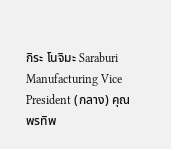กิระ โนจิมะ Saraburi Manufacturing Vice President (กลาง) คุณพรทิพ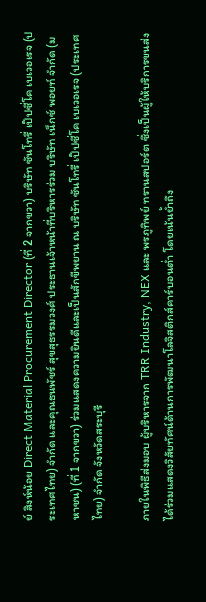ย์ สิงห์น้อย Direct Material Procurement Director (ที่ 2 จากขวา) บริษัท ซันโทรี่ เป๊ปซี่โค เบเวอเรจ (ประเทศไทย) จำกัด และคุณธนพัชร์ สุขสุธรรมวงศ์ ประธานเจ้าหน้าที่บริหารร่วม บริษัท เน็กซ์ พอยท์ จำกัด (มหาชน) (ที่ 1 จากขวา) ร่วมแสดงความยินดีและเป็นสักขีพยาน ณ บริษัท ซันโทรี่ เป๊ปซี่โค เบเวอเรจ (ประเทศไทย) จำกัด จังหวัดสระบุรี

ภายในพิธีส่งมอบ ผู้บริหารจาก TRR Industry, NEX และ พรภูทิพย์ ทรานสปอร์ต ซึ่งเป็นผู้ให้บริการขนส่ง ได้ร่วมแสดงวิสัยทัศน์ด้านการพัฒนาโลจิสติกส์คาร์บอนต่ำ โดยเน้นย้ำถึง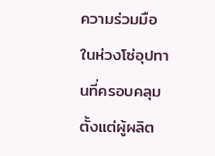ความร่วมมือในห่วงโซ่อุปทานที่ครอบคลุมตั้งแต่ผู้ผลิต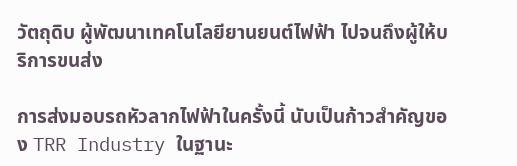วัตถุดิบ ผู้พัฒนาเทคโนโลยียานยนต์ไฟฟ้า ไปจนถึงผู้ให้บริการขนส่ง

การส่งมอบรถหัวลากไฟฟ้าในครั้งนี้ นับเป็นก้าวสำคัญของ TRR Industry ในฐานะ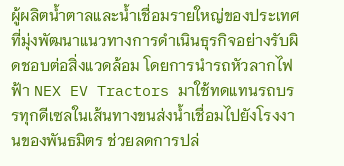ผู้ผลิตน้ำตาลและน้ำเชื่อมรายใหญ่ของประเทศ ที่มุ่งพัฒนาแนวทางการดำเนินธุรกิจอย่างรับผิดชอบต่อสิ่งแวดล้อม โดยการนำรถหัวลากไฟฟ้า NEX EV Tractors มาใช้ทดแทนรถบรรทุกดีเซลในเส้นทางขนส่งน้ำเชื่อมไปยังโรงงานของพันธมิตร ช่วยลดการปล่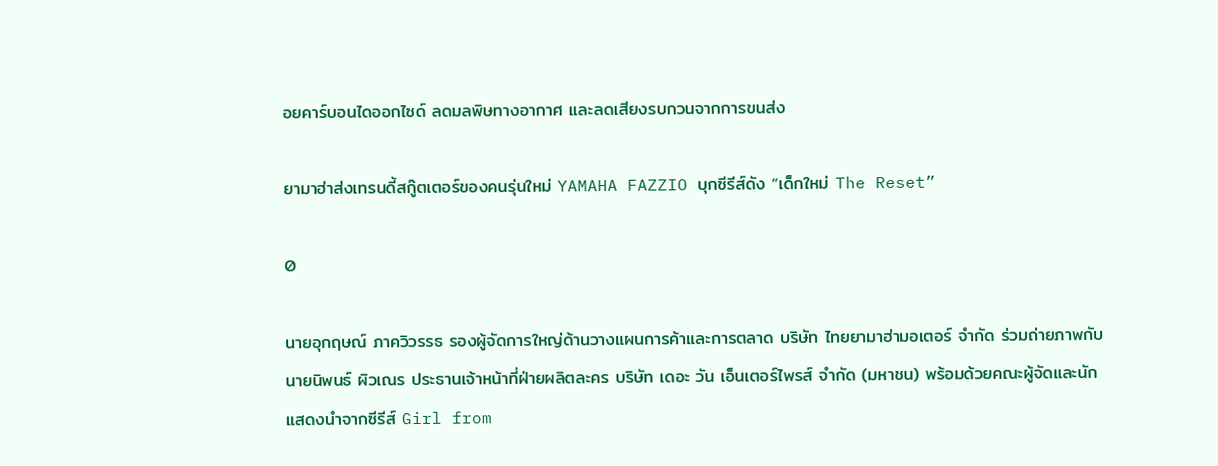อยคาร์บอนไดออกไซด์ ลดมลพิษทางอากาศ และลดเสียงรบกวนจากการขนส่ง

ยามาฮ่าส่งเทรนดี้สกู๊ตเตอร์ของคนรุ่นใหม่ YAMAHA FAZZIO บุกซีรีส์ดัง “เด็กใหม่ The Reset”

0

นายอุกฤษณ์ ภาควิวรรธ รองผู้จัดการใหญ่ด้านวางแผนการค้าและการตลาด บริษัท ไทยยามาฮ่ามอเตอร์ จำกัด ร่วมถ่ายภาพกับ นายนิพนธ์ ผิวเณร ประธานเจ้าหน้าที่ฝ่ายผลิตละคร บริษัท เดอะ วัน เอ็นเตอร์ไพรส์ จำกัด (มหาชน) พร้อมด้วยคณะผู้จัดและนักแสดงนำจากซีรีส์ Girl from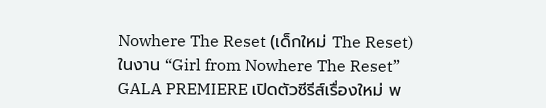Nowhere The Reset (เด็กใหม่ The Reset) ในงาน “Girl from Nowhere The Reset” GALA PREMIERE เปิดตัวซีรีส์เรื่องใหม่ พ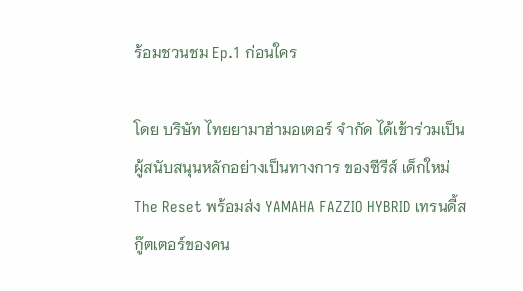ร้อมชวนชม Ep.1 ก่อนใคร

โดย บริษัท ไทยยามาฮ่ามอเตอร์ จำกัด ได้เข้าร่วมเป็น ผู้สนับสนุนหลักอย่างเป็นทางการ ของซีรีส์ เด็กใหม่ The Reset พร้อมส่ง YAMAHA FAZZIO HYBRID เทรนดี้สกู๊ตเตอร์ของคน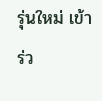รุ่นใหม่ เข้าร่ว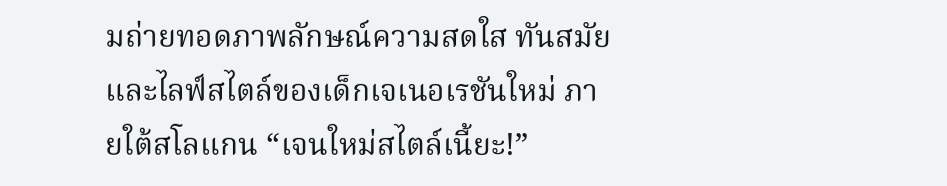มถ่ายทอดภาพลักษณ์ความสดใส ทันสมัย และไลฟ์สไตล์ของเด็กเจเนอเรชันใหม่ ภายใต้สโลแกน “เจนใหม่สไตล์เนี้ยะ!”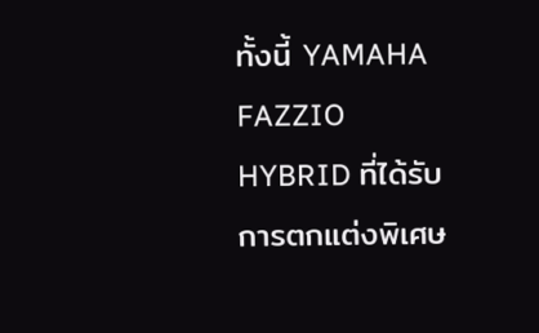ทั้งนี้ YAMAHA FAZZIO HYBRID ที่ได้รับการตกแต่งพิเศษ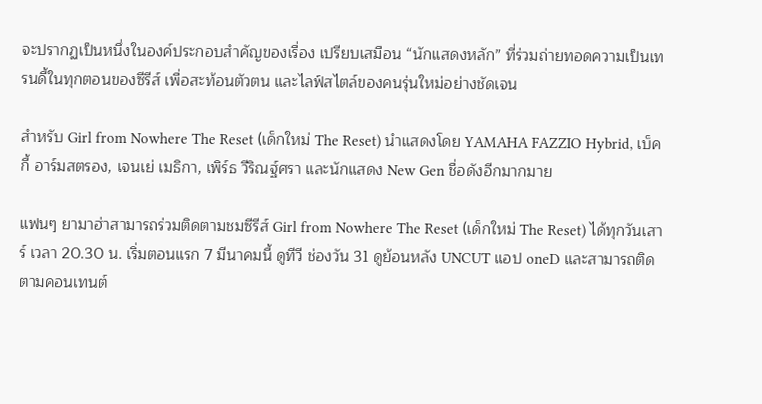จะปรากฏเป็นหนึ่งในองค์ประกอบสำคัญของเรื่อง เปรียบเสมือน “นักแสดงหลัก” ที่ร่วมถ่ายทอดความเป็นเทรนดี้ในทุกตอนของซีรีส์ เพื่อสะท้อนตัวตน และไลฟ์สไตล์ของคนรุ่นใหม่อย่างชัดเจน

สำหรับ Girl from Nowhere The Reset (เด็กใหม่ The Reset) นำแสดงโดย YAMAHA FAZZIO Hybrid, เบ็คกี้ อาร์มสตรอง, เจนเย่ เมธิกา, เพิร์ธ วีริณฐ์ศรา และนักแสดง New Gen ชื่อดังอีกมากมาย

แฟนๆ ยามาฮ่าสามารถร่วมติดตามชมซีรีส์ Girl from Nowhere The Reset (เด็กใหม่ The Reset) ได้ทุกวันเสาร์ เวลา 20.30 น. เริ่มตอนแรก 7 มีนาคมนี้ ดูทีวี ช่องวัน 31 ดูย้อนหลัง UNCUT แอป oneD และสามารถติดตามคอนเทนต์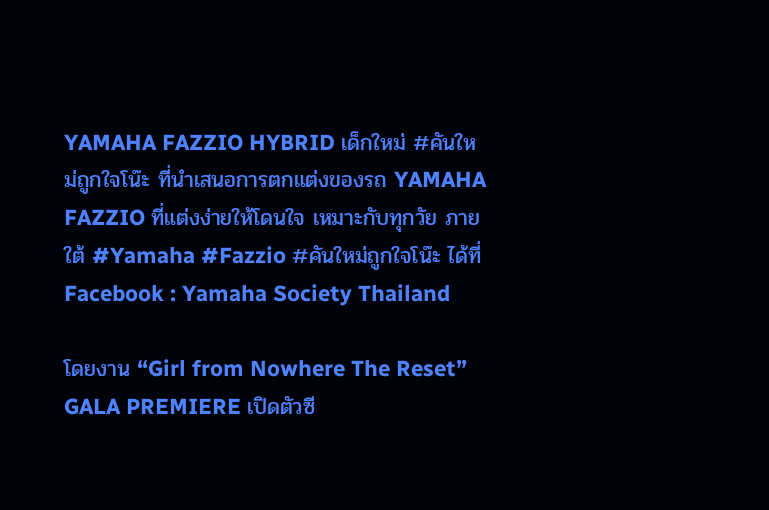YAMAHA FAZZIO HYBRID เด็กใหม่ #คันใหม่ถูกใจโน๊ะ ที่นำเสนอการตกแต่งของรถ YAMAHA FAZZIO ที่แต่งง่ายให้โดนใจ เหมาะกับทุกวัย ภายใต้ #Yamaha #Fazzio #คันใหม่ถูกใจโน๊ะ ได้ที่ Facebook : Yamaha Society Thailand

โดยงาน “Girl from Nowhere The Reset” GALA PREMIERE เปิดตัวซี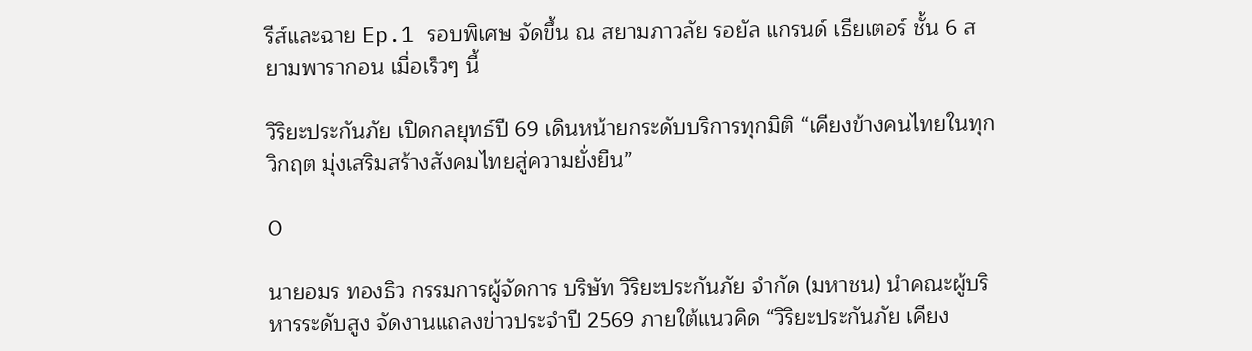รีส์และฉาย Ep.1 รอบพิเศษ จัดขึ้น ณ สยามภาวลัย รอยัล แกรนด์ เธียเตอร์ ชั้น 6 สยามพารากอน เมื่อเร็วๆ นี้

วิริยะประกันภัย เปิดกลยุทธ์ปี 69 เดินหน้ายกระดับบริการทุกมิติ “เคียงข้างคนไทยในทุกวิกฤต มุ่งเสริมสร้างสังคมไทยสู่ความยั่งยืน”

0

นายอมร ทองธิว กรรมการผู้จัดการ บริษัท วิริยะประกันภัย จำกัด (มหาชน) นำคณะผู้บริหารระดับสูง จัดงานแถลงข่าวประจำปี 2569 ภายใต้แนวคิด “วิริยะประกันภัย เคียง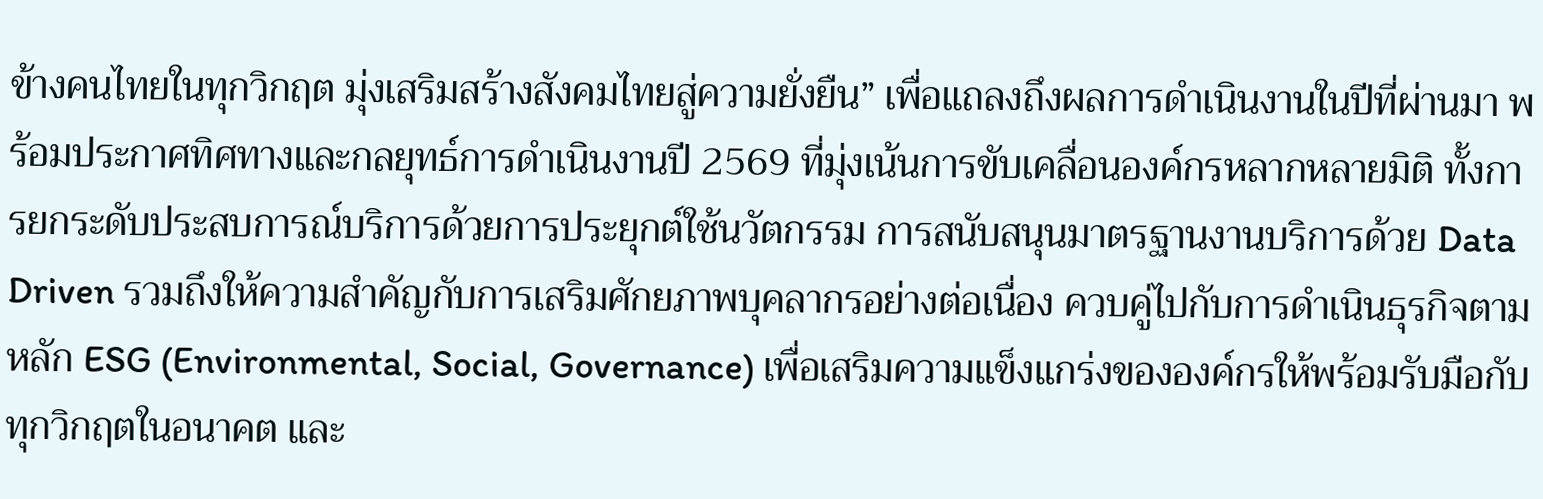ข้างคนไทยในทุกวิกฤต มุ่งเสริมสร้างสังคมไทยสู่ความยั่งยืน” เพื่อแถลงถึงผลการดำเนินงานในปีที่ผ่านมา พร้อมประกาศทิศทางและกลยุทธ์การดำเนินงานปี 2569 ที่มุ่งเน้นการขับเคลื่อนองค์กรหลากหลายมิติ ทั้งการยกระดับประสบการณ์บริการด้วยการประยุกต์ใช้นวัตกรรม การสนับสนุนมาตรฐานงานบริการด้วย Data Driven รวมถึงให้ความสำคัญกับการเสริมศักยภาพบุคลากรอย่างต่อเนื่อง ควบคู่ไปกับการดำเนินธุรกิจตามหลัก ESG (Environmental, Social, Governance) เพื่อเสริมความแข็งแกร่งขององค์กรให้พร้อมรับมือกับทุกวิกฤตในอนาคต และ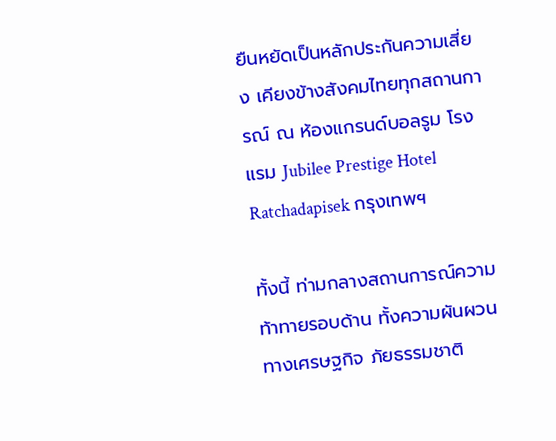ยืนหยัดเป็นหลักประกันความเสี่ยง เคียงข้างสังคมไทยทุกสถานการณ์ ณ ห้องแกรนด์บอลรูม โรงแรม Jubilee Prestige Hotel Ratchadapisek กรุงเทพฯ

ทั้งนี้ ท่ามกลางสถานการณ์ความท้าทายรอบด้าน ทั้งความผันผวนทางเศรษฐกิจ ภัยธรรมชาติ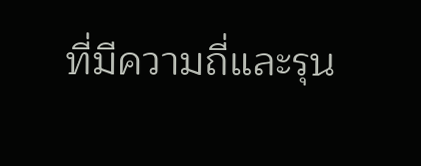ที่มีความถี่และรุน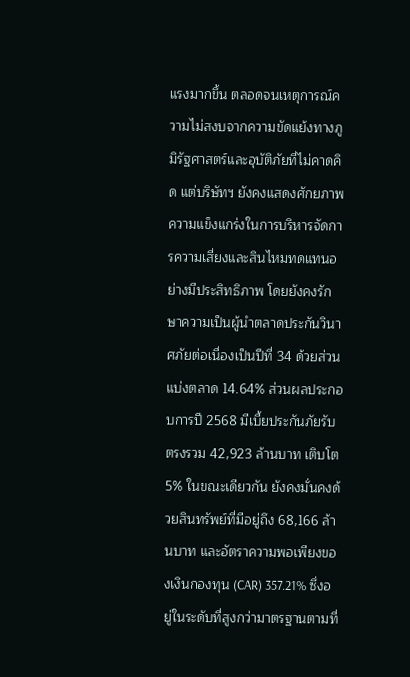แรงมากขึ้น ตลอดจนเหตุการณ์ความไม่สงบจากความขัดแย้งทางภูมิรัฐศาสตร์และอุบัติภัยที่ไม่คาดคิด แต่บริษัทฯ ยังคงแสดงศักยภาพความแข็งแกร่งในการบริหารจัดการความเสี่ยงและสินไหมทดแทนอย่างมีประสิทธิภาพ โดยยังคงรักษาความเป็นผู้นำตลาดประกันวินาศภัยต่อเนื่องเป็นปีที่ 34 ด้วยส่วนแบ่งตลาด 14.64% ส่วนผลประกอบการปี 2568 มีเบี้ยประกันภัยรับตรงรวม 42,923 ล้านบาท เติบโต 5% ในขณะเดียวกัน ยังคงมั่นคงด้วยสินทรัพย์ที่มีอยู่ถึง 68,166 ล้านบาท และอัตราความพอเพียงของเงินกองทุน (CAR) 357.21% ซึ่งอยู่ในระดับที่สูงกว่ามาตรฐานตามที่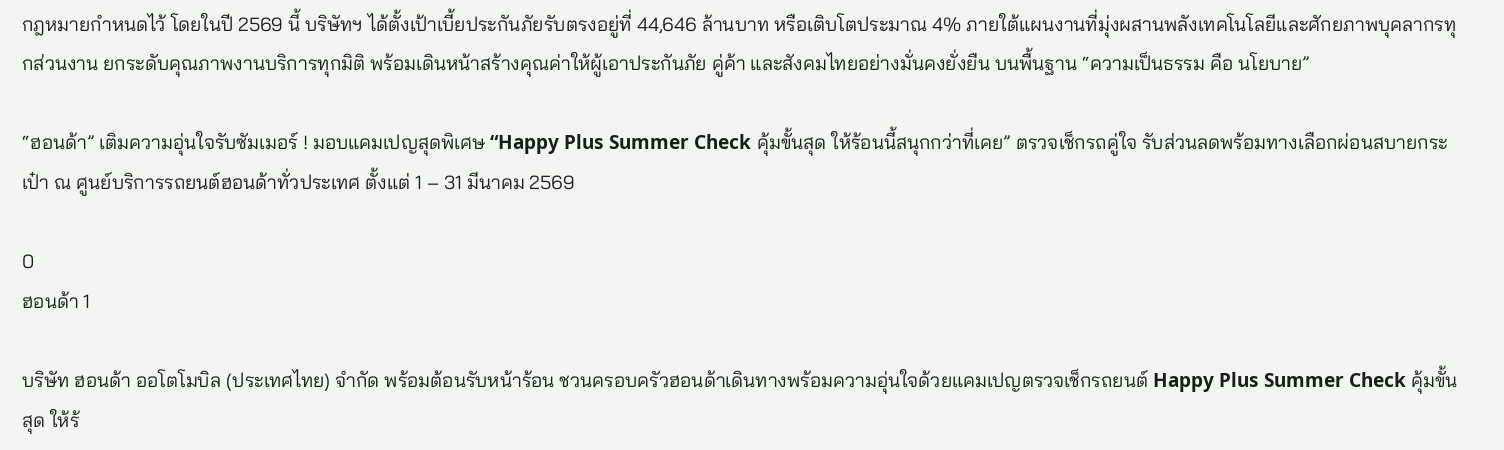กฎหมายกำหนดไว้ โดยในปี 2569 นี้ บริษัทฯ ได้ตั้งเป้าเบี้ยประกันภัยรับตรงอยู่ที่ 44,646 ล้านบาท หรือเติบโตประมาณ 4% ภายใต้แผนงานที่มุ่งผสานพลังเทคโนโลยีและศักยภาพบุคลากรทุกส่วนงาน ยกระดับคุณภาพงานบริการทุกมิติ พร้อมเดินหน้าสร้างคุณค่าให้ผู้เอาประกันภัย คู่ค้า และสังคมไทยอย่างมั่นคงยั่งยืน บนพื้นฐาน “ความเป็นธรรม คือ นโยบาย”

“ฮอนด้า” เติมความอุ่นใจรับซัมเมอร์ ! มอบแคมเปญสุดพิเศษ “Happy Plus Summer Check คุ้มขั้นสุด ให้ร้อนนี้สนุกกว่าที่เคย” ตรวจเช็กรถคู่ใจ รับส่วนลดพร้อมทางเลือกผ่อนสบายกระเป๋า ณ ศูนย์บริการรถยนต์ฮอนด้าทั่วประเทศ ตั้งแต่ 1 – 31 มีนาคม 2569

0
ฮอนด้า 1

บริษัท ฮอนด้า ออโตโมบิล (ประเทศไทย) จำกัด พร้อมต้อนรับหน้าร้อน ชวนครอบครัวฮอนด้าเดินทางพร้อมความอุ่นใจด้วยแคมเปญตรวจเช็กรถยนต์ Happy Plus Summer Check คุ้มขั้นสุด ให้ร้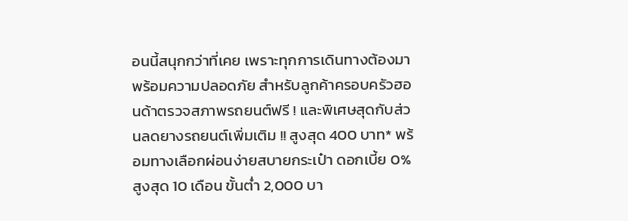อนนี้สนุกกว่าที่เคย เพราะทุกการเดินทางต้องมาพร้อมความปลอดภัย สำหรับลูกค้าครอบครัวฮอนด้าตรวจสภาพรถยนต์ฟรี ! และพิเศษสุดกับส่วนลดยางรถยนต์เพิ่มเติม !! สูงสุด 400 บาท* พร้อมทางเลือกผ่อนง่ายสบายกระเป๋า ดอกเบี้ย 0% สูงสุด 10 เดือน ขั้นต่ำ 2,000 บา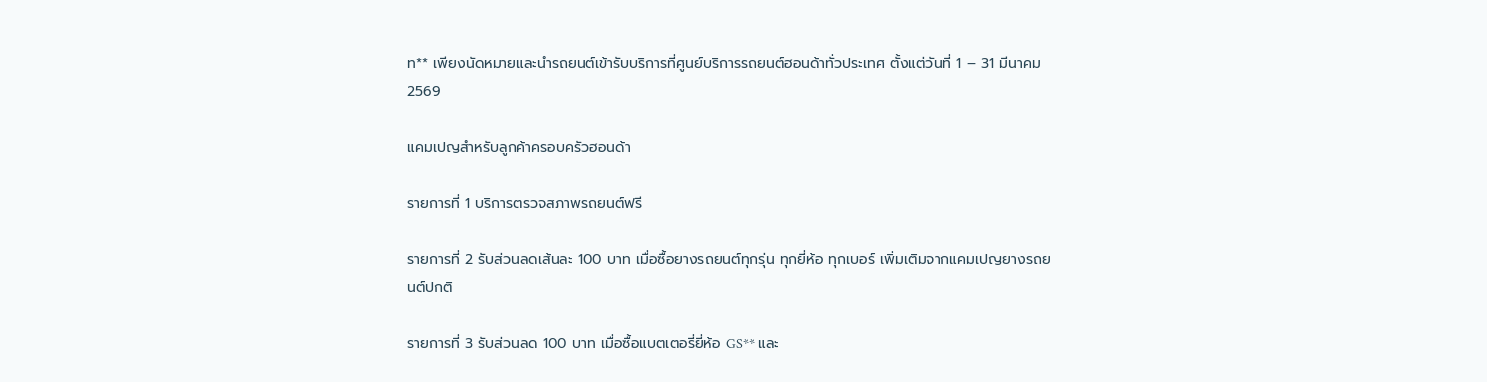ท** เพียงนัดหมายและนำรถยนต์เข้ารับบริการที่ศูนย์บริการรถยนต์ฮอนด้าทั่วประเทศ ตั้งแต่วันที่ 1 – 31 มีนาคม 2569

แคมเปญสำหรับลูกค้าครอบครัวฮอนด้า

รายการที่ 1 บริการตรวจสภาพรถยนต์ฟรี

รายการที่ 2 รับส่วนลดเส้นละ 100 บาท เมื่อซื้อยางรถยนต์ทุกรุ่น ทุกยี่ห้อ ทุกเบอร์ เพิ่มเติมจากแคมเปญยางรถยนต์ปกติ

รายการที่ 3 รับส่วนลด 100 บาท เมื่อซื้อแบตเตอรี่ยี่ห้อ GS** และ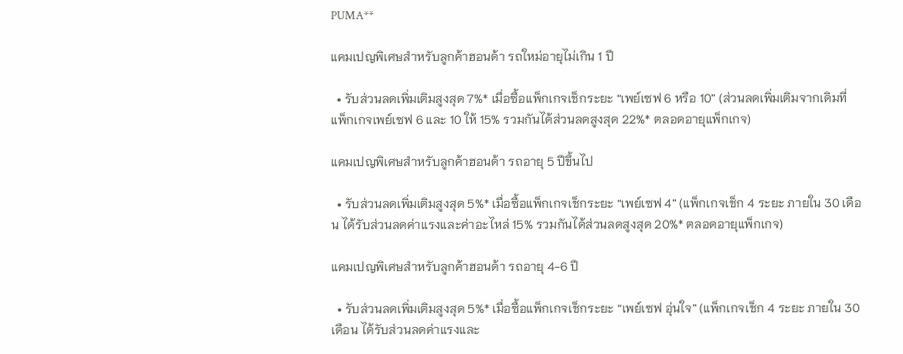PUMA**

แคมเปญพิเศษสำหรับลูกค้าฮอนด้า รถใหม่อายุไม่เกิน 1 ปี

  • รับส่วนลดเพิ่มเติมสูงสุด 7%* เมื่อซื้อแพ็กเกจเช็กระยะ “เพย์เซฟ 6 หรือ 10” (ส่วนลดเพิ่มเติมจากเดิมที่แพ็กเกจเพย์เซฟ 6 และ 10 ให้ 15% รวมกันได้ส่วนลดสูงสุด 22%* ตลอดอายุแพ็กเกจ)

แคมเปญพิเศษสำหรับลูกค้าฮอนด้า รถอายุ 5 ปีขึ้นไป

  • รับส่วนลดเพิ่มเติมสูงสุด 5%* เมื่อซื้อแพ็กเกจเช็กระยะ “เพย์เซฟ 4” (แพ็กเกจเช็ก 4 ระยะ ภายใน 30 เดือน ได้รับส่วนลดค่าแรงและค่าอะไหล่ 15% รวมกันได้ส่วนลดสูงสุด 20%* ตลอดอายุแพ็กเกจ)

แคมเปญพิเศษสำหรับลูกค้าฮอนด้า รถอายุ 4-6 ปี

  • รับส่วนลดเพิ่มเติมสูงสุด 5%* เมื่อซื้อแพ็กเกจเช็กระยะ “เพย์เซฟ อุ่นใจ” (แพ็กเกจเช็ก 4 ระยะ ภายใน 30 เดือน ได้รับส่วนลดค่าแรงและ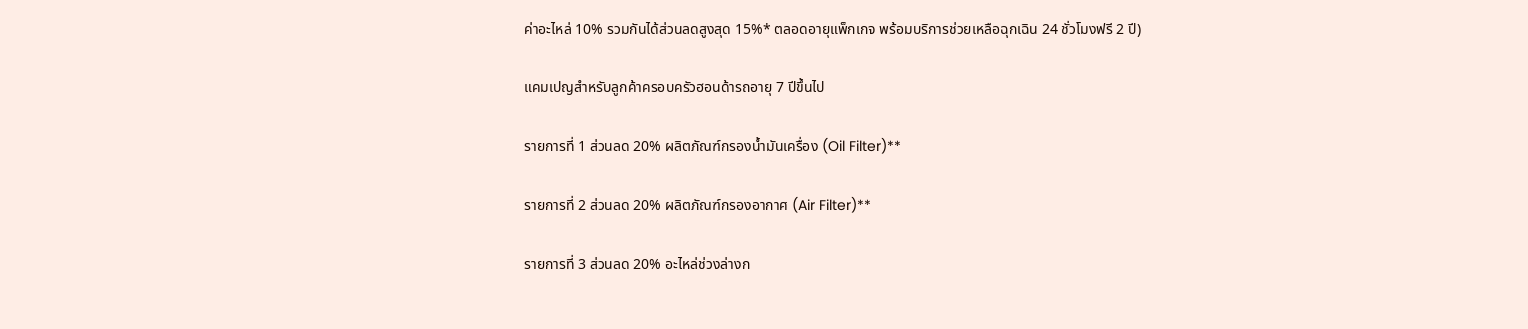ค่าอะไหล่ 10% รวมกันได้ส่วนลดสูงสุด 15%* ตลอดอายุแพ็กเกจ พร้อมบริการช่วยเหลือฉุกเฉิน 24 ชั่วโมงฟรี 2 ปี)

แคมเปญสำหรับลูกค้าครอบครัวฮอนด้ารถอายุ 7 ปีขึ้นไป

รายการที่ 1 ส่วนลด 20% ผลิตภัณฑ์กรองน้ำมันเครื่อง (Oil Filter)**

รายการที่ 2 ส่วนลด 20% ผลิตภัณฑ์กรองอากาศ (Air Filter)**

รายการที่ 3 ส่วนลด 20% อะไหล่ช่วงล่างก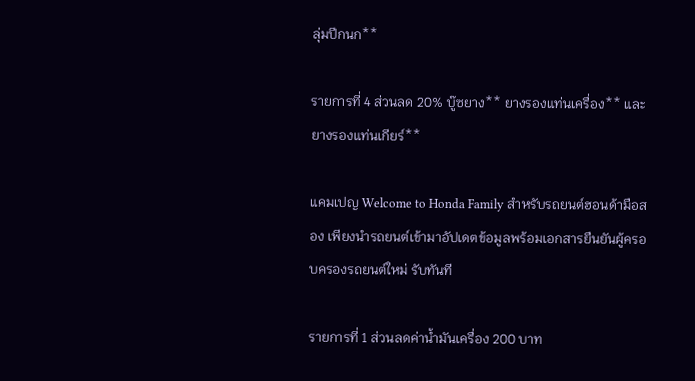ลุ่มปีกนก**

รายการที่ 4 ส่วนลด 20% บู๊ซยาง** ยางรองแท่นเครื่อง** และยางรองแท่นเกียร์**

แคมเปญ Welcome to Honda Family สำหรับรถยนต์ฮอนด้ามือสอง เพียงนำรถยนต์เข้ามาอัปเดตข้อมูลพร้อมเอกสารยืนยันผู้ครอบครองรถยนต์ใหม่ รับทันที

รายการที่ 1 ส่วนลดค่าน้ำมันเครื่อง 200 บาท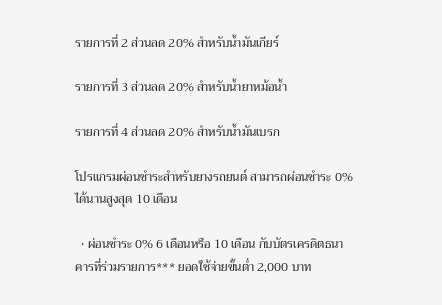รายการที่ 2 ส่วนลด 20% สำหรับน้ำมันเกียร์

รายการที่ 3 ส่วนลด 20% สำหรับน้ำยาหม้อน้ำ

รายการที่ 4 ส่วนลด 20% สำหรับน้ำมันเบรก

โปรแกรมผ่อนชำระสำหรับยางรถยนต์ สามารถผ่อนชำระ 0% ได้นานสูงสุด 10 เดือน

  • ผ่อนชำระ 0% 6 เดือนหรือ 10 เดือน กับบัตรเครดิตธนาคารที่ร่วมรายการ*** ยอดใช้จ่ายขั้นต่ำ 2,000 บาท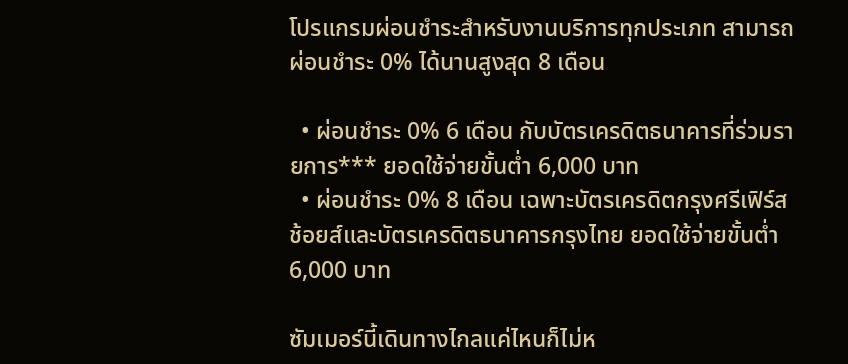โปรแกรมผ่อนชำระสำหรับงานบริการทุกประเภท สามารถผ่อนชำระ 0% ได้นานสูงสุด 8 เดือน

  • ผ่อนชำระ 0% 6 เดือน กับบัตรเครดิตธนาคารที่ร่วมรายการ*** ยอดใช้จ่ายขั้นต่ำ 6,000 บาท
  • ผ่อนชำระ 0% 8 เดือน เฉพาะบัตรเครดิตกรุงศรีเฟิร์สช้อยส์และบัตรเครดิตธนาคารกรุงไทย ยอดใช้จ่ายขั้นต่ำ 6,000 บาท

ซัมเมอร์นี้เดินทางไกลแค่ไหนก็ไม่ห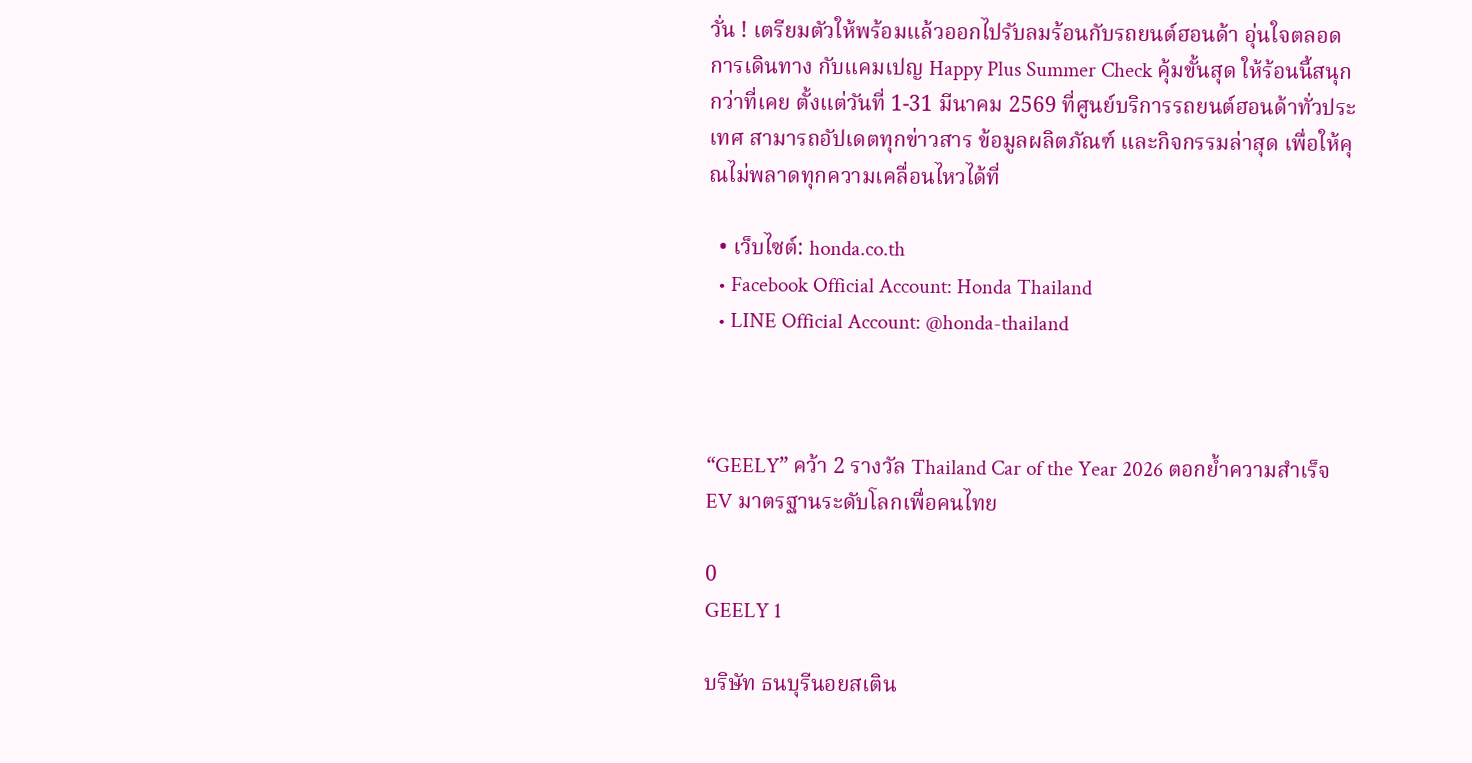วั่น ! เตรียมตัวให้พร้อมแล้วออกไปรับลมร้อนกับรถยนต์ฮอนด้า อุ่นใจตลอดการเดินทาง กับแคมเปญ Happy Plus Summer Check คุ้มขั้นสุด ให้ร้อนนี้สนุกกว่าที่เคย ตั้งแต่วันที่ 1-31 มีนาคม 2569 ที่ศูนย์บริการรถยนต์ฮอนด้าทั่วประเทศ สามารถอัปเดตทุกข่าวสาร ข้อมูลผลิตภัณฑ์ และกิจกรรมล่าสุด เพื่อให้คุณไม่พลาดทุกความเคลื่อนไหวได้ที่

  • เว็บไซต์: honda.co.th
  • Facebook Official Account: Honda Thailand
  • LINE Official Account: @honda-thailand



“GEELY” คว้า 2 รางวัล Thailand Car of the Year 2026 ตอกย้ำความสำเร็จ EV มาตรฐานระดับโลกเพื่อคนไทย

0
GEELY 1

บริษัท ธนบุรีนอยสเติน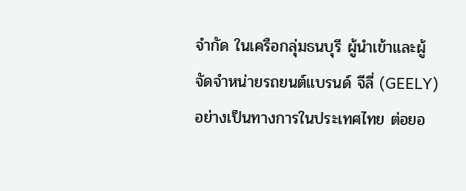จำกัด ในเครือกลุ่มธนบุรี ผู้นำเข้าและผู้จัดจำหน่ายรถยนต์แบรนด์ จีลี่ (GEELY) อย่างเป็นทางการในประเทศไทย ต่อยอ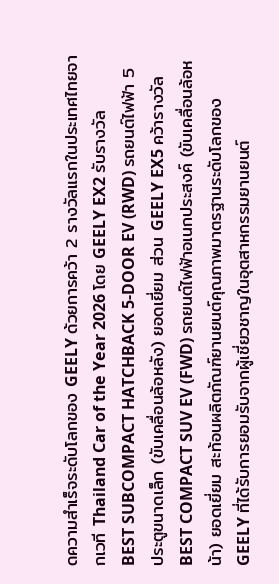ดความสำเร็จระดับโลกของ GEELY ด้วยการคว้า 2 รางวัลแรกในประเทศไทยจากเวที Thailand Car of the Year 2026 โดย GEELY EX2 รับรางวัล BEST SUBCOMPACT HATCHBACK 5-DOOR EV (RWD) รถยนต์ไฟฟ้า 5 ประตูขนาดเล็ก (ขับเคลื่อนล้อหลัง) ยอดเยี่ยม ส่วน GEELY EX5 คว้ารางวัล BEST COMPACT SUV EV (FWD) รถยนต์ไฟฟ้าอเนกประสงค์ (ขับเคลื่อนล้อหน้า) ยอดเยี่ยม สะท้อนผลิตภัณฑ์ยานยนต์คุณภาพมาตรฐานระดับโลกของ GEELY ที่ได้รับการยอมรับจากผู้เชี่ยวชาญในอุตสาหกรรมยานยนต์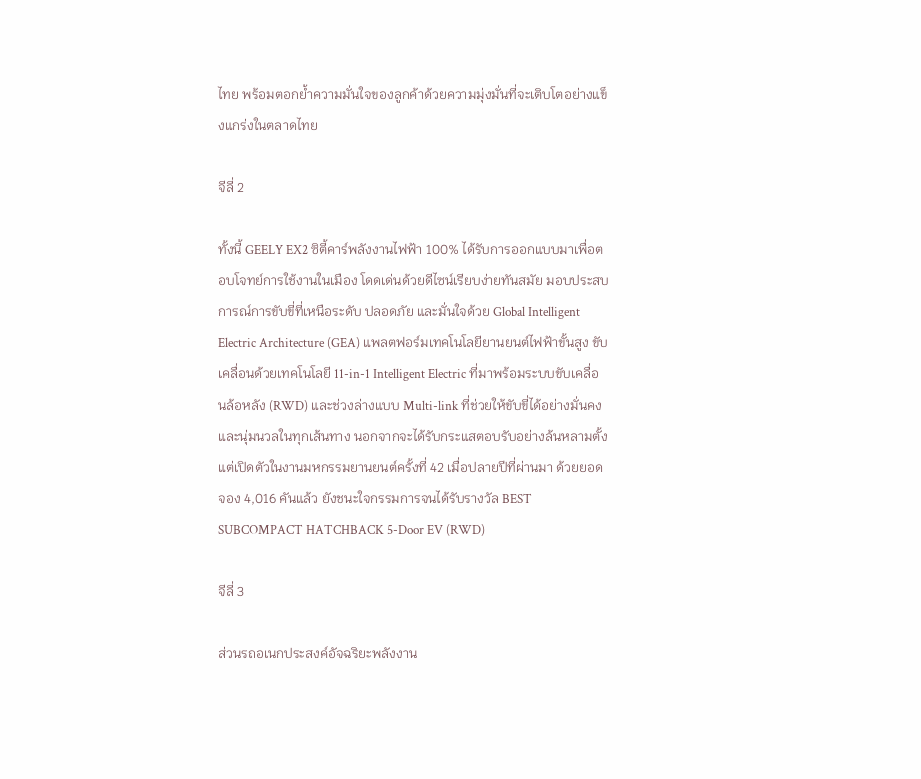ไทย พร้อมตอกย้ำความมั่นใจของลูกค้าด้วยความมุ่งมั่นที่จะเติบโตอย่างแข็งแกร่งในตลาดไทย

จีลี่ 2

ทั้งนี้ GEELY EX2 ซิตี้คาร์พลังงานไฟฟ้า 100% ได้รับการออกแบบมาเพื่อตอบโจทย์การใช้งานในเมือง โดดเด่นด้วยดีไซน์เรียบง่ายทันสมัย มอบประสบการณ์การขับขี่ที่เหนือระดับ ปลอดภัย และมั่นใจด้วย Global Intelligent Electric Architecture (GEA) แพลตฟอร์มเทคโนโลยียานยนต์ไฟฟ้าขั้นสูง ขับเคลื่อนด้วยเทคโนโลยี 11-in-1 Intelligent Electric ที่มาพร้อมระบบขับเคลื่อนล้อหลัง (RWD) และช่วงล่างแบบ Multi-link ที่ช่วยให้ขับขี่ได้อย่างมั่นคงและนุ่มนวลในทุกเส้นทาง นอกจากจะได้รับกระแสตอบรับอย่างล้นหลามตั้งแต่เปิดตัวในงานมหกรรมยานยนต์ครั้งที่ 42 เมื่อปลายปีที่ผ่านมา ด้วยยอดจอง 4,016 คันแล้ว ยังชนะใจกรรมการจนได้รับรางวัล BEST SUBCOMPACT HATCHBACK 5-Door EV (RWD)

จีลี่ 3

ส่วนรถอเนกประสงค์อัจฉริยะพลังงาน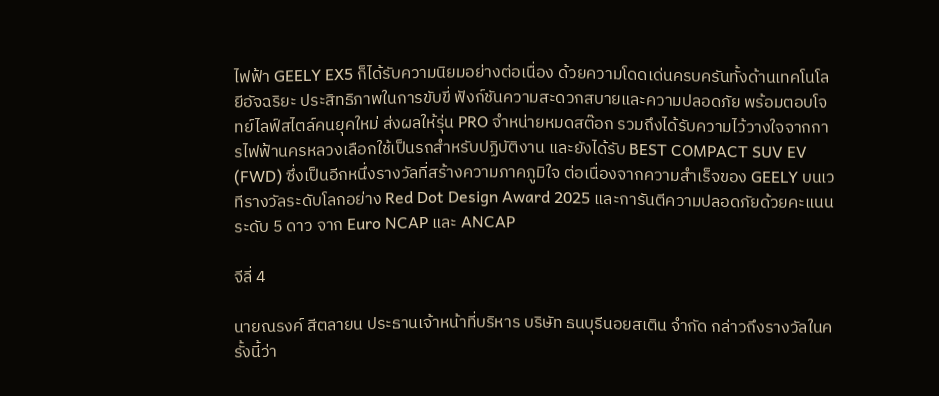ไฟฟ้า GEELY EX5 ก็ได้รับความนิยมอย่างต่อเนื่อง ด้วยความโดดเด่นครบครันทั้งด้านเทคโนโลยีอัจฉริยะ ประสิทธิภาพในการขับขี่ ฟังก์ชันความสะดวกสบายและความปลอดภัย พร้อมตอบโจทย์ไลฟ์สไตล์คนยุคใหม่ ส่งผลให้รุ่น PRO จำหน่ายหมดสต๊อก รวมถึงได้รับความไว้วางใจจากการไฟฟ้านครหลวงเลือกใช้เป็นรถสำหรับปฏิบัติงาน และยังได้รับ BEST COMPACT SUV EV (FWD) ซึ่งเป็นอีกหนึ่งรางวัลที่สร้างความภาคภูมิใจ ต่อเนื่องจากความสำเร็จของ GEELY บนเวทีรางวัลระดับโลกอย่าง Red Dot Design Award 2025 และการันตีความปลอดภัยด้วยคะแนนระดับ 5 ดาว จาก Euro NCAP และ ANCAP

จีลี่ 4

นายณรงค์ สีตลายน ประธานเจ้าหน้าที่บริหาร บริษัท ธนบุรีนอยสเติน จำกัด กล่าวถึงรางวัลในครั้งนี้ว่า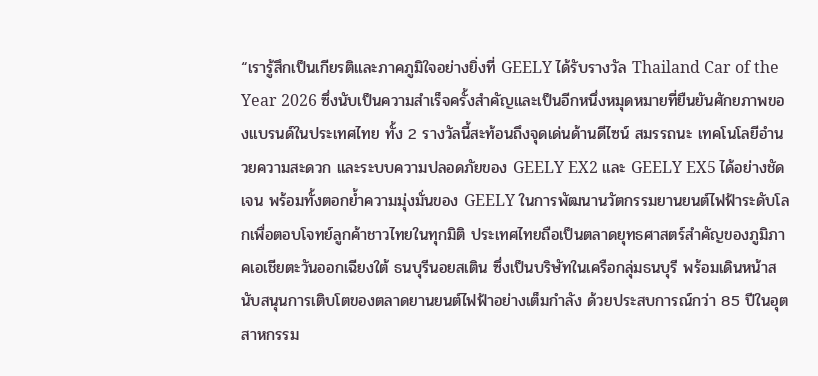“เรารู้สึกเป็นเกียรติและภาคภูมิใจอย่างยิ่งที่ GEELY ได้รับรางวัล Thailand Car of the Year 2026 ซึ่งนับเป็นความสำเร็จครั้งสำคัญและเป็นอีกหนึ่งหมุดหมายที่ยืนยันศักยภาพของแบรนด์ในประเทศไทย ทั้ง 2 รางวัลนี้สะท้อนถึงจุดเด่นด้านดีไซน์ สมรรถนะ เทคโนโลยีอำนวยความสะดวก และระบบความปลอดภัยของ GEELY EX2 และ GEELY EX5 ได้อย่างชัดเจน พร้อมทั้งตอกย้ำความมุ่งมั่นของ GEELY ในการพัฒนานวัตกรรมยานยนต์ไฟฟ้าระดับโลกเพื่อตอบโจทย์ลูกค้าชาวไทยในทุกมิติ ประเทศไทยถือเป็นตลาดยุทธศาสตร์สำคัญของภูมิภาคเอเชียตะวันออกเฉียงใต้ ธนบุรีนอยสเติน ซึ่งเป็นบริษัทในเครือกลุ่มธนบุรี พร้อมเดินหน้าสนับสนุนการเติบโตของตลาดยานยนต์ไฟฟ้าอย่างเต็มกำลัง ด้วยประสบการณ์กว่า 85 ปีในอุตสาหกรรม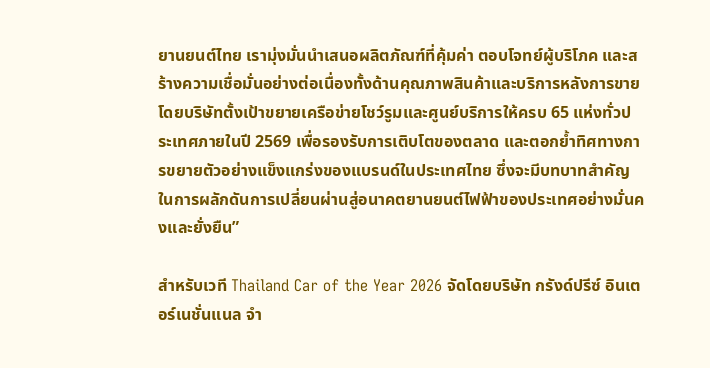ยานยนต์ไทย เรามุ่งมั่นนำเสนอผลิตภัณฑ์ที่คุ้มค่า ตอบโจทย์ผู้บริโภค และสร้างความเชื่อมั่นอย่างต่อเนื่องทั้งด้านคุณภาพสินค้าและบริการหลังการขาย โดยบริษัทตั้งเป้าขยายเครือข่ายโชว์รูมและศูนย์บริการให้ครบ 65 แห่งทั่วประเทศภายในปี 2569 เพื่อรองรับการเติบโตของตลาด และตอกย้ำทิศทางการขยายตัวอย่างแข็งแกร่งของแบรนด์ในประเทศไทย ซึ่งจะมีบทบาทสำคัญในการผลักดันการเปลี่ยนผ่านสู่อนาคตยานยนต์ไฟฟ้าของประเทศอย่างมั่นคงและยั่งยืน”

สำหรับเวที Thailand Car of the Year 2026 จัดโดยบริษัท กรังด์ปรีซ์ อินเตอร์เนชั่นแนล จำ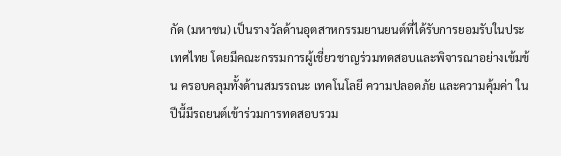กัด (มหาชน) เป็นรางวัลด้านอุตสาหกรรมยานยนต์ที่ได้รับการยอมรับในประเทศไทย โดยมีคณะกรรมการผู้เชี่ยวชาญร่วมทดสอบและพิจารณาอย่างเข้มข้น ครอบคลุมทั้งด้านสมรรถนะ เทคโนโลยี ความปลอดภัย และความคุ้มค่า ในปีนี้มีรถยนต์เข้าร่วมการทดสอบรวม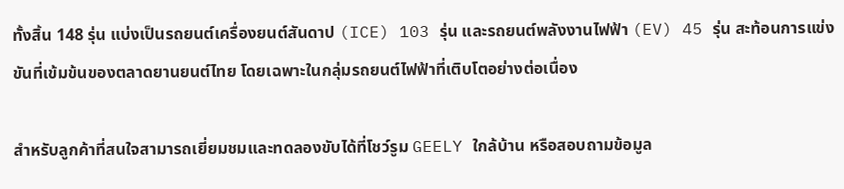ทั้งสิ้น 148 รุ่น แบ่งเป็นรถยนต์เครื่องยนต์สันดาป (ICE) 103 รุ่น และรถยนต์พลังงานไฟฟ้า (EV) 45 รุ่น สะท้อนการแข่งขันที่เข้มข้นของตลาดยานยนต์ไทย โดยเฉพาะในกลุ่มรถยนต์ไฟฟ้าที่เติบโตอย่างต่อเนื่อง

สำหรับลูกค้าที่สนใจสามารถเยี่ยมชมและทดลองขับได้ที่โชว์รูม GEELY ใกล้บ้าน หรือสอบถามข้อมูล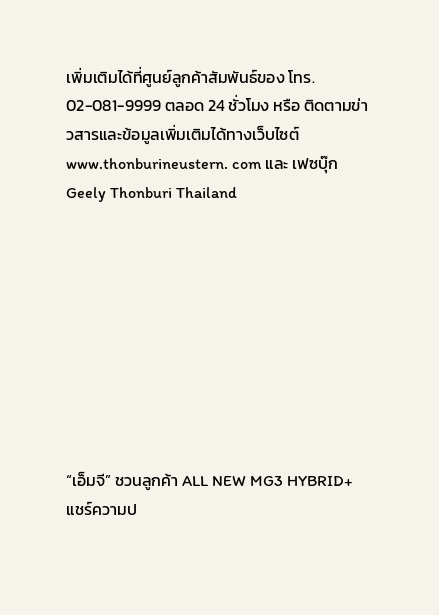เพิ่มเติมได้ที่ศูนย์ลูกค้าสัมพันธ์ของ โทร. 02-081-9999 ตลอด 24 ชั่วโมง หรือ ติดตามข่าวสารและข้อมูลเพิ่มเติมได้ทางเว็บไซต์ www.thonburineustern. com และ เฟซบุ๊ก Geely Thonburi Thailand









“เอ็มจี” ชวนลูกค้า ALL NEW MG3 HYBRID+ แชร์ความป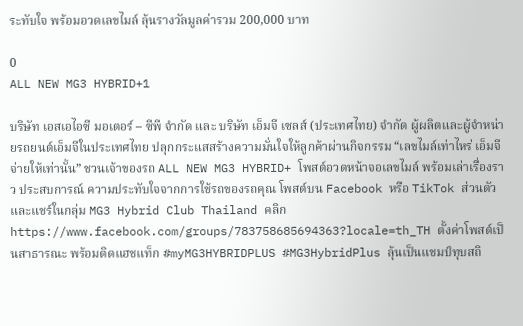ระทับใจ พร้อมอวดเลขไมล์ ลุ้นรางวัลมูลค่ารวม 200,000 บาท

0
ALL NEW MG3 HYBRID+1

บริษัท เอสเอไอซี มอเตอร์ – ซีพี จำกัด และ บริษัท เอ็มจี เซลส์ (ประเทศไทย) จำกัด ผู้ผลิตและผู้จำหน่ายรถยนต์เอ็มจีในประเทศไทย ปลุกกระแสสร้างความมั่นใจให้ลูกค้าผ่านกิจกรรม “เลขไมล์เท่าไหร่ เอ็มจีจ่ายให้เท่านั้น” ชวนเจ้าของรถ ALL NEW MG3 HYBRID+ โพสต์อวดหน้าจอเลขไมล์ พร้อมเล่าเรื่องราว ประสบการณ์ ความประทับใจจากการใช้รถของรถคุณ โพสต์บน Facebook หรือ TikTok ส่วนตัว และแชร์ในกลุ่ม MG3 Hybrid Club Thailand คลิก https://www.facebook.com/groups/783758685694363?locale=th_TH ตั้งค่าโพสต์เป็นสาธารณะ พร้อมติดแฮชแท็ก #myMG3HYBRIDPLUS #MG3HybridPlus ลุ้นเป็นแชมป์ทุบสถิ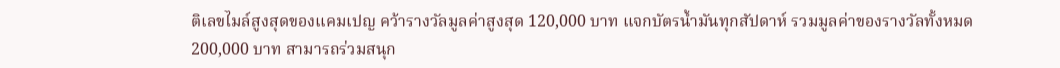ติเลขไมล์สูงสุดของแคมเปญ คว้ารางวัลมูลค่าสูงสุด 120,000 บาท แจกบัตรน้ำมันทุกสัปดาห์ รวมมูลค่าของรางวัลทั้งหมด 200,000 บาท สามารถร่วมสนุก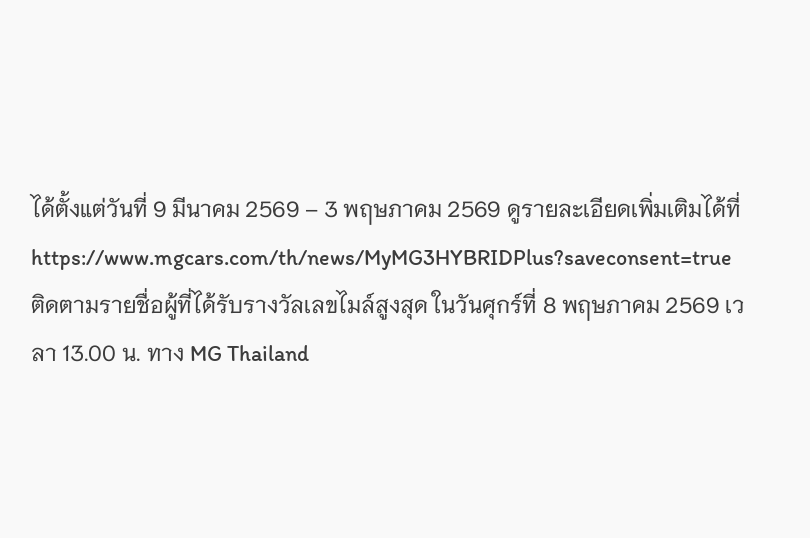ได้ตั้งแต่วันที่ 9 มีนาคม 2569 – 3 พฤษภาคม 2569 ดูรายละเอียดเพิ่มเติมได้ที่ https://www.mgcars.com/th/news/MyMG3HYBRIDPlus?saveconsent=true ติดตามรายชื่อผู้ที่ได้รับรางวัลเลขไมล์สูงสุด ในวันศุกร์ที่ 8 พฤษภาคม 2569 เวลา 13.00 น. ทาง MG Thailand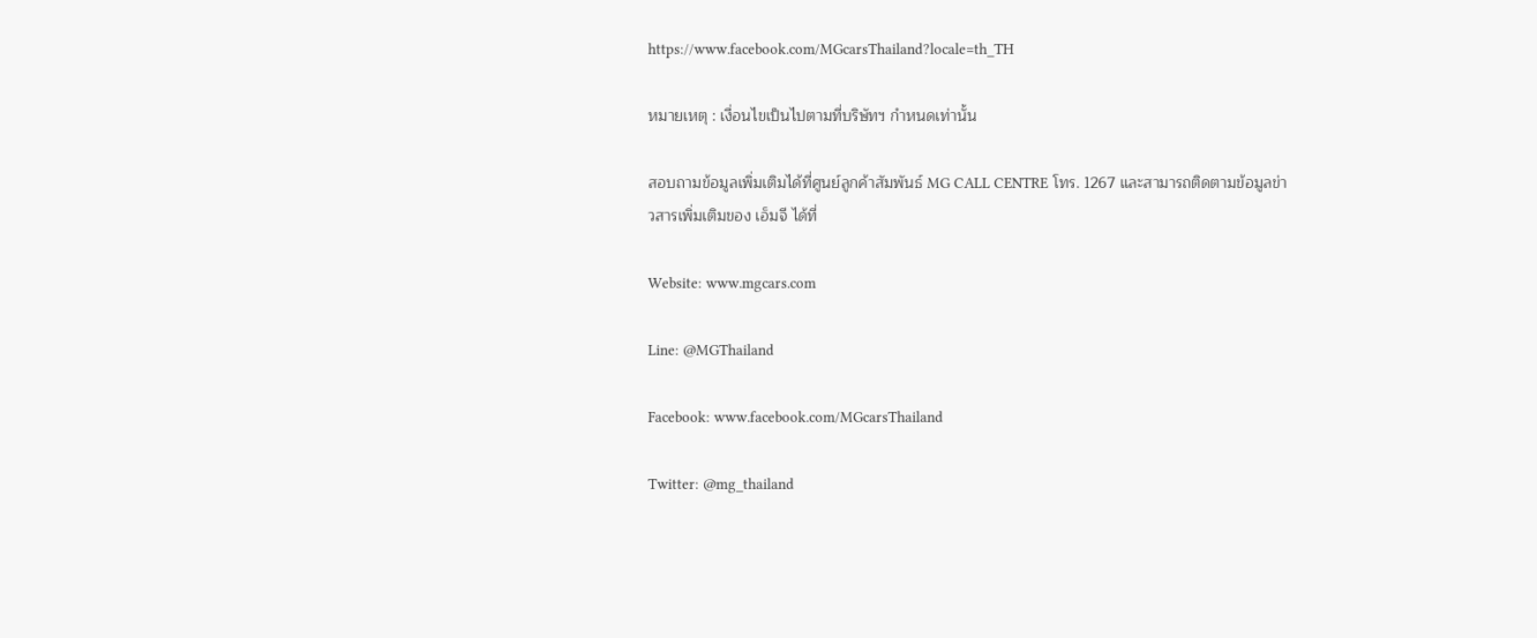https://www.facebook.com/MGcarsThailand?locale=th_TH

หมายเหตุ : เงื่อนไขเป็นไปตามที่บริษัทฯ กำหนดเท่านั้น

สอบถามข้อมูลเพิ่มเติมได้ที่ศูนย์ลูกค้าสัมพันธ์ MG CALL CENTRE โทร. 1267 และสามารถติดตามข้อมูลข่าวสารเพิ่มเติมของ เอ็มจี ได้ที่

Website: www.mgcars.com

Line: @MGThailand

Facebook: www.facebook.com/MGcarsThailand

Twitter: @mg_thailand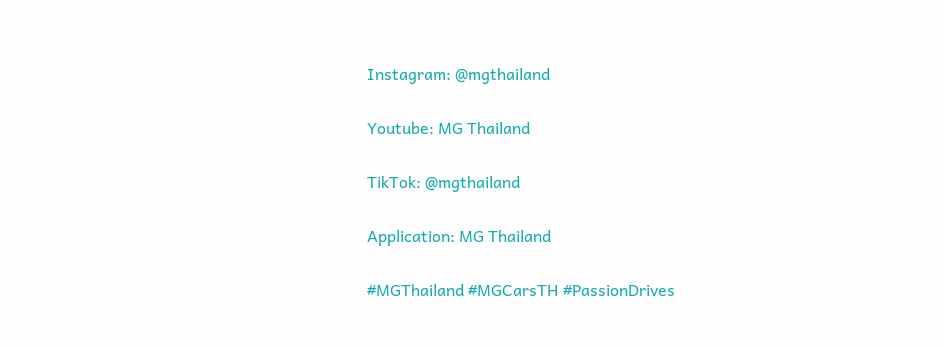Instagram: @mgthailand

Youtube: MG Thailand

TikTok: @mgthailand

Application: MG Thailand

#MGThailand #MGCarsTH #PassionDrives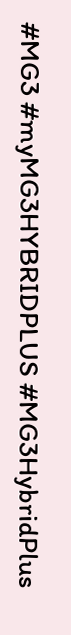#MG3 #myMG3HYBRIDPLUS #MG3HybridPlus